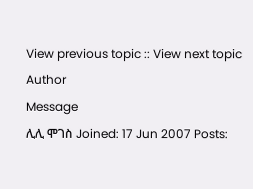View previous topic :: View next topic
Author
Message
ሊሊ ሞገስ Joined: 17 Jun 2007 Posts: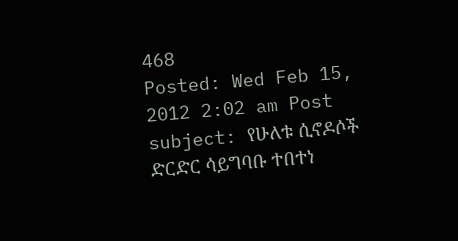468
Posted: Wed Feb 15, 2012 2:02 am Post subject: የሁለቱ ሲኖዶሶች ድርድር ሳይግባቡ ተበተነ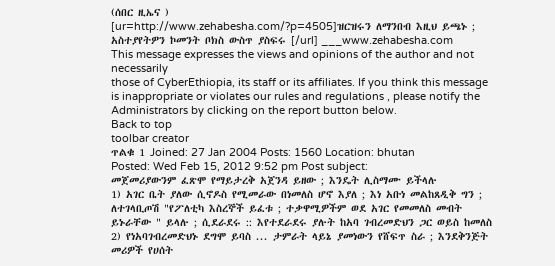(ሰበር ዚኤና )
[ur=http://www.zehabesha.com/?p=4505]ዝርዝሩን ለማንበብ እዚህ ይጫኑ ; አስተያየትዎን ኮመንት ቦክስ ውስጥ ያስፍሩ [/url] ___www.zehabesha.com
This message expresses the views and opinions of the author and not necessarily
those of CyberEthiopia, its staff or its affiliates. If you think this message
is inappropriate or violates our rules and regulations , please notify the Administrators by clicking on the report button below.
Back to top
toolbar creator
ጥልቁ 1 Joined: 27 Jan 2004 Posts: 1560 Location: bhutan
Posted: Wed Feb 15, 2012 9:52 pm Post subject:
መጀመሪያውንም ፈጽሞ የማይታረቅ አጀንዳ ይዘው ; እንዴት ሊስማሙ ይችላሉ
1) አገር ቤት ያለው ሲኖዶስ የሚመራው በነመለስ ሆኖ እያለ ; እነ አቡነ መልከጸዲቅ ግን ; ለተገላቢጦሽ "የፖለቲካ እስረኞች ይፈቱ ; ተቃዋሚዎችም ወደ አገር የመመለስ መብት ይኑራቸው " ይላሉ ; ሲደራደሩ :: እየተደራደሩ ያሉት ከአባ ገብረመድህን ጋር ወይስ ከመለስ
2) የነአባገብረመድህኑ ደግሞ ይባስ ... ታምራት ላይኔ ያመነውን የሸፍጥ ስራ ; እንደቅንጅት መሪዎች የሀሰት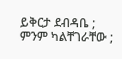ይቅርታ ደብዳቤ ; ምንም ካልቸገራቸው ;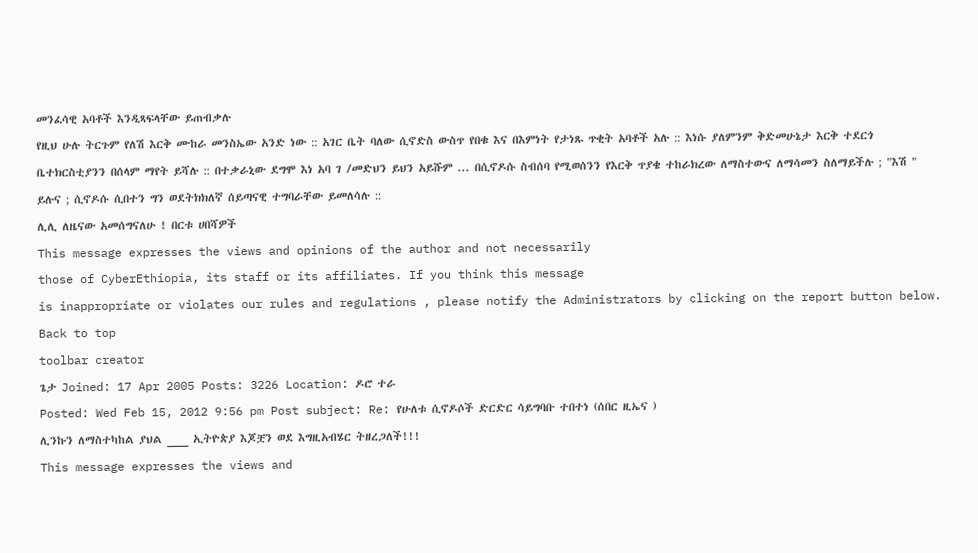መንፈሳዊ አባቶች እንዲጻፍላቸው ይጠብቃሉ
የዚህ ሁሉ ትርጉም የለሽ እርቅ ሙከራ መንስኤው አንድ ነው :: አገር ቤት ባለው ሲኖድስ ውስጥ የበቁ እና በእምነት የታነጹ ጥቂት አባቶች አሉ :: እነሱ ያለምንም ቅድመሁኔታ እርቅ ተደርጎ ቤተክርስቲያንን በሰላም ማየት ይሻሉ :: በተቃራኒው ደግሞ እነ አባ ገ /መድህን ይህን አይሹም ... በሲኖዶሱ ስብሰባ የሚወሰንን የእርቅ ጥያቄ ተከራክረው ለማስተውና ለማሳመን ስለማይችሉ ; "እሽ " ይሉና ; ሲኖዶሱ ሲበተን ግን ወደትክክለኛ ሰይጣናዊ ተግባራቸው ይመለሳሉ ::
ሊሊ ለዜናው አመሰግናለሁ ! በርቱ ሀበሻዎች
This message expresses the views and opinions of the author and not necessarily
those of CyberEthiopia, its staff or its affiliates. If you think this message
is inappropriate or violates our rules and regulations , please notify the Administrators by clicking on the report button below.
Back to top
toolbar creator
ጌታ Joined: 17 Apr 2005 Posts: 3226 Location: ዶሮ ተራ
Posted: Wed Feb 15, 2012 9:56 pm Post subject: Re: የሁለቱ ሲኖዶሶች ድርድር ሳይግባቡ ተበተነ (ሰበር ዚኤና )
ሊንኩን ለማስተካከል ያህል ___ ኢትዮጵያ እጆቿን ወደ እግዚአብሄር ትዘረጋለች!!!
This message expresses the views and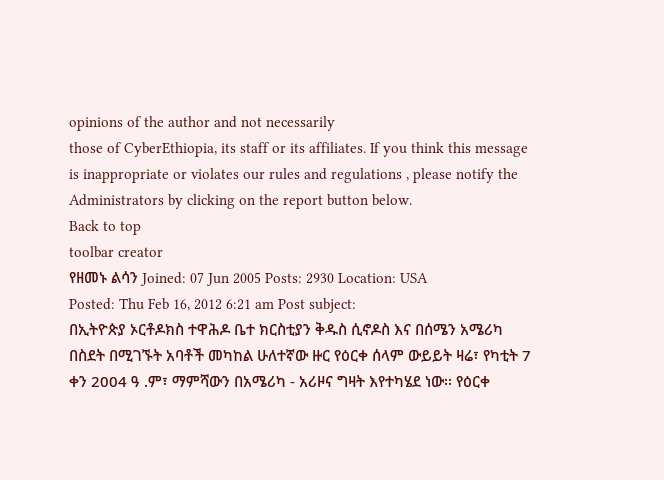opinions of the author and not necessarily
those of CyberEthiopia, its staff or its affiliates. If you think this message
is inappropriate or violates our rules and regulations , please notify the Administrators by clicking on the report button below.
Back to top
toolbar creator
የዘመኑ ልሳን Joined: 07 Jun 2005 Posts: 2930 Location: USA
Posted: Thu Feb 16, 2012 6:21 am Post subject:
በኢትዮጵያ ኦርቶዶክስ ተዋሕዶ ቤተ ክርስቲያን ቅዱስ ሲኖዶስ እና በሰሜን አሜሪካ በስደት በሚገኙት አባቶች መካከል ሁለተኛው ዙር የዕርቀ ሰላም ውይይት ዛሬ፣ የካቲት 7 ቀን 2004 ዓ .ም፣ ማምሻውን በአሜሪካ - አሪዞና ግዛት እየተካሄደ ነው፡፡ የዕርቀ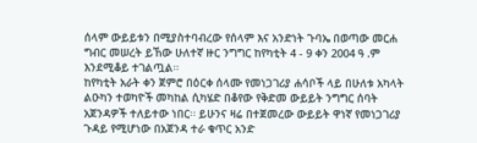ሰላም ውይይቱን በሚያስተባብረው የሰላም እና አንድነት ጉባኤ በወጣው መርሐ ግብር መሠረት ይኸው ሁለተኛ ዙር ንግግር ከየካቲት 4 - 9 ቀን 2004 ዓ .ም እንደሚቆይ ተገልጧል፡፡
ከየካቲት አራት ቀን ጀምሮ በዕርቀ ሰላሙ የመነጋገሪያ ሐሳቦች ላይ በሁለቱ አካላት ልዑካን ተወካዮች መካከል ሲካሄድ በቆየው የቅድመ ውይይት ንግግር ሰባት አጀንዳዎች ተለይተው ነበር፡፡ ይሁንና ዛሬ በተጀመረው ውይይት ዋነኛ የመነጋገሪያ ጉዳይ የሚሆነው በአጀንዳ ተራ ቁጥር አንድ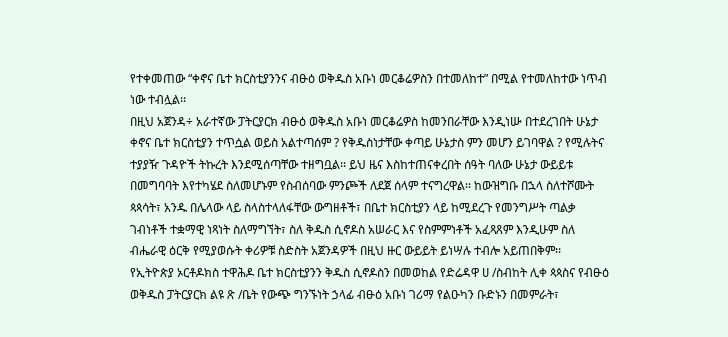የተቀመጠው “ቀኖና ቤተ ክርስቲያንንና ብፁዕ ወቅዱስ አቡነ መርቆሬዎስን በተመለከተ” በሚል የተመለከተው ነጥብ ነው ተብሏል፡፡
በዚህ አጀንዳ÷ አራተኛው ፓትርያርክ ብፁዕ ወቅዱስ አቡነ መርቆሬዎስ ከመንበራቸው እንዲነሡ በተደረገበት ሁኔታ ቀኖና ቤተ ክርስቲያን ተጥሷል ወይስ አልተጣሰም ? የቅዱስነታቸው ቀጣይ ሁኔታስ ምን መሆን ይገባዋል ? የሚሉትና ተያያዥ ጉዳዮች ትኩረት እንደሚሰጣቸው ተዘግቧል፡፡ ይህ ዜና እስከተጠናቀረበት ሰዓት ባለው ሁኔታ ውይይቱ በመግባባት እየተካሄደ ስለመሆኑም የስብሰባው ምንጮች ለደጀ ሰላም ተናግረዋል፡፡ ከውዝግቡ በኋላ ስለተሾሙት ጳጳሳት፣ አንዱ በሌላው ላይ ስላስተላለፋቸው ውግዘቶች፣ በቤተ ክርስቲያን ላይ ከሚደረጉ የመንግሥት ጣልቃ ገብነቶች ተቋማዊ ነጻነት ስለማግኘት፣ ስለ ቅዱስ ሲኖዶስ አሠራር እና የስምምነቶች አፈጻጸም እንዲሁም ስለ ብሔራዊ ዕርቅ የሚያወሱት ቀሪዎቹ ስድስት አጀንዳዎች በዚህ ዙር ውይይት ይነሣሉ ተብሎ አይጠበቅም፡፡
የኢትዮጵያ ኦርቶዶክስ ተዋሕዶ ቤተ ክርስቲያንን ቅዱስ ሲኖዶስን በመወከል የድሬዳዋ ሀ /ስብከት ሊቀ ጳጳስና የብፁዕ ወቅዱስ ፓትርያርክ ልዩ ጽ /ቤት የውጭ ግንኙነት ኃላፊ ብፁዕ አቡነ ገሪማ የልዑካን ቡድኑን በመምራት፣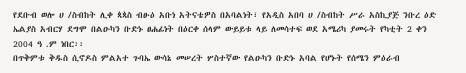የደቡብ ወሎ ሀ /ስብከት ሊቀ ጳጳስ ብፁዕ አቡነ አትናቴዎስ በአባልነት፣ የአዲስ አበባ ሀ /ስብከት ሥራ አስኪያጅ ንቡረ ዕድ ኤልያስ አብርሃ ደግሞ በልዑካን ቡድኑ ፀሐፊነት በዕርቀ ሰላም ውይይቱ ላይ ለመሳተፍ ወደ አሜሪካ ያመሩት የካቲት 2 ቀን 2004 ዓ .ም ነበር፡፡
በጥቅምቱ ቅዱስ ሲኖዶስ ምልአተ ጉባኤ ውሳኔ መሠረት ሦስተኛው የልዑካን ቡድኑ አባል የሆኑት የሰሜን ምዕራብ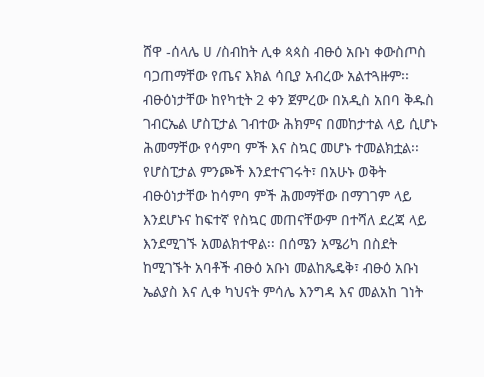ሸዋ -ሰላሌ ሀ /ስብከት ሊቀ ጳጳስ ብፁዕ አቡነ ቀውስጦስ ባጋጠማቸው የጤና እክል ሳቢያ አብረው አልተጓዙም፡፡ ብፁዕነታቸው ከየካቲት 2 ቀን ጀምረው በአዲስ አበባ ቅዱስ ገብርኤል ሆስፒታል ገብተው ሕክምና በመከታተል ላይ ሲሆኑ ሕመማቸው የሳምባ ምች እና ስኳር መሆኑ ተመልክቷል፡፡ የሆስፒታል ምንጮች እንደተናገሩት፣ በአሁኑ ወቅት ብፁዕነታቸው ከሳምባ ምች ሕመማቸው በማገገም ላይ እንደሆኑና ከፍተኛ የስኳር መጠናቸውም በተሻለ ደረጃ ላይ እንደሚገኙ አመልክተዋል፡፡ በሰሜን አሜሪካ በስደት ከሚገኙት አባቶች ብፁዕ አቡነ መልከጼዴቅ፣ ብፁዕ አቡነ ኤልያስ እና ሊቀ ካህናት ምሳሌ እንግዳ እና መልአከ ገነት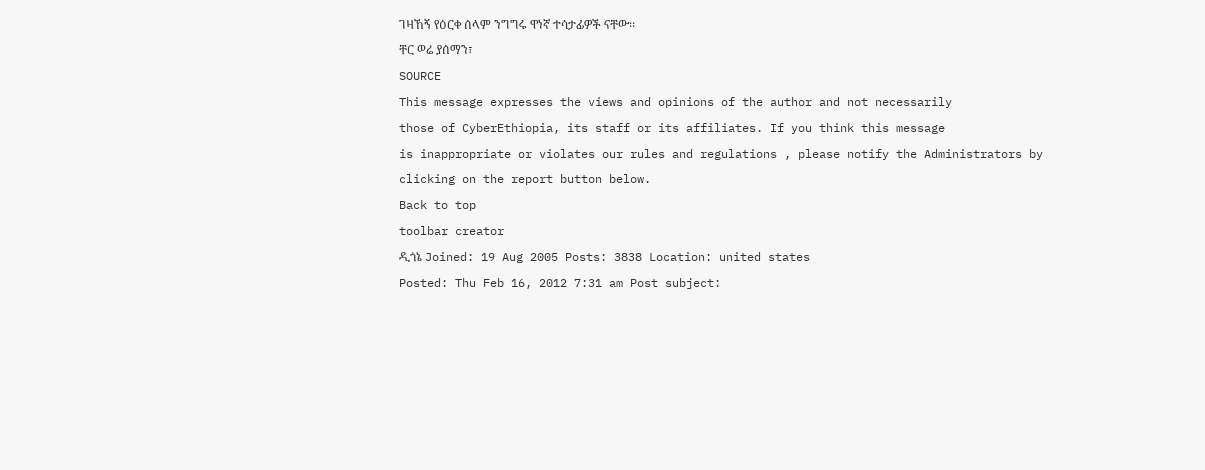ገዛኸኝ የዕርቀ ሰላም ንግግሩ ዋነኛ ተሳታፊዎች ናቸው፡፡
ቸር ወሬ ያሰማን፣
SOURCE
This message expresses the views and opinions of the author and not necessarily
those of CyberEthiopia, its staff or its affiliates. If you think this message
is inappropriate or violates our rules and regulations , please notify the Administrators by clicking on the report button below.
Back to top
toolbar creator
ዲጎኔ Joined: 19 Aug 2005 Posts: 3838 Location: united states
Posted: Thu Feb 16, 2012 7:31 am Post subject: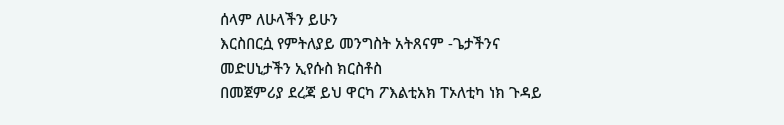ሰላም ለሁላችን ይሁን
እርስበርሷ የምትለያይ መንግስት አትጸናም -ጌታችንና መድሀኒታችን ኢየሱስ ክርስቶስ
በመጀምሪያ ደረጃ ይህ ዋርካ ፖእልቲአክ ፐኦለቲካ ነክ ጉዳይ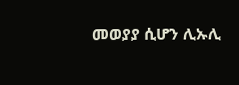መወያያ ሲሆን ሊኡሊ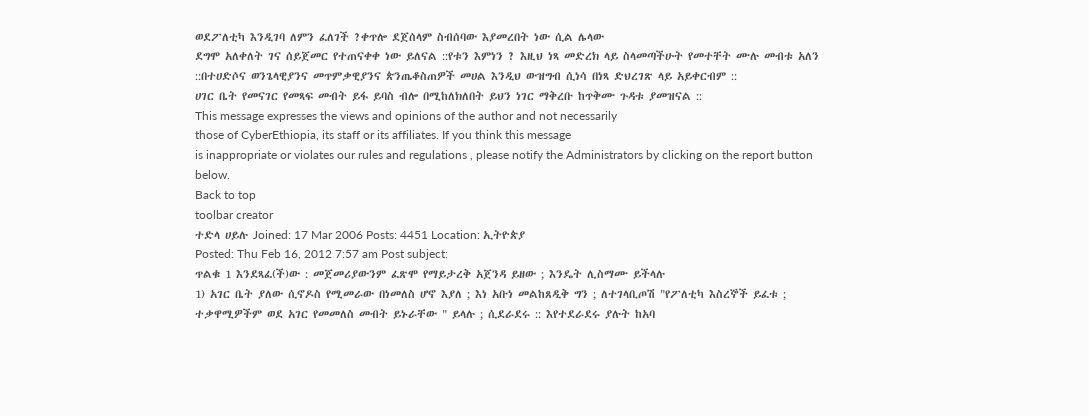ወደፖለቲካ እንዲገባ ለምን ፈለገች ?ቀጥሎ ደጀሰላም ስብሰባው እያመረበት ነው ሲል ሌላው
ደግሞ አለቀለት ገና ሰይጀመር የተጠናቀቀ ነው ይለናል ::የቱን እምነን ? እዚህ ነጻ መድረክ ላይ ስላመጣችሁት የመተቸት ሙሉ መብቱ አለን ::በተሀድሶና ወንጌላዊያንና መጥምቃዊያንና ጵንጤቆስጠዎች መሀል እንዲህ ውዝግብ ሲነሳ በነጻ ድህረገጽ ላይ አይቀርብም ::
ሀገር ቤት የመናገር የመጻፍ መብት ይፋ ይባስ ብሎ በሚከለክለበት ይህን ነገር ማቅረቡ ከጥቅሙ ጉዳቱ ያመዝናል ::
This message expresses the views and opinions of the author and not necessarily
those of CyberEthiopia, its staff or its affiliates. If you think this message
is inappropriate or violates our rules and regulations , please notify the Administrators by clicking on the report button below.
Back to top
toolbar creator
ተድላ ሀይሉ Joined: 17 Mar 2006 Posts: 4451 Location: ኢትዮጵያ
Posted: Thu Feb 16, 2012 7:57 am Post subject:
ጥልቁ 1 እንደጻፈ(ች)ው : መጀመሪያውንም ፈጽሞ የማይታረቅ አጀንዳ ይዘው ; እንዴት ሊስማሙ ይችላሉ
1) አገር ቤት ያለው ሲኖዶስ የሚመራው በነመለስ ሆኖ እያለ ; እነ አቡነ መልከጸዲቅ ግን ; ለተገላቢጦሽ "የፖለቲካ እስረኞች ይፈቱ ; ተቃዋሚዎችም ወደ አገር የመመለስ መብት ይኑራቸው " ይላሉ ; ሲደራደሩ :: እየተደራደሩ ያሉት ከአባ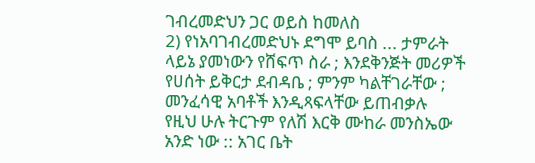ገብረመድህን ጋር ወይስ ከመለስ
2) የነአባገብረመድህኑ ደግሞ ይባስ ... ታምራት ላይኔ ያመነውን የሸፍጥ ስራ ; እንደቅንጅት መሪዎች የሀሰት ይቅርታ ደብዳቤ ; ምንም ካልቸገራቸው ; መንፈሳዊ አባቶች እንዲጻፍላቸው ይጠብቃሉ
የዚህ ሁሉ ትርጉም የለሽ እርቅ ሙከራ መንስኤው አንድ ነው :: አገር ቤት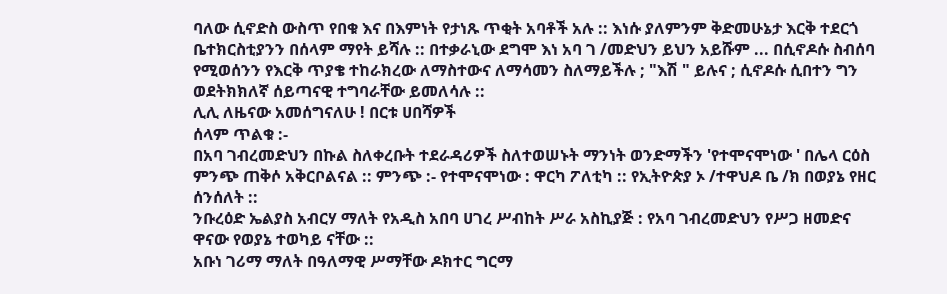ባለው ሲኖድስ ውስጥ የበቁ እና በእምነት የታነጹ ጥቂት አባቶች አሉ :: እነሱ ያለምንም ቅድመሁኔታ እርቅ ተደርጎ ቤተክርስቲያንን በሰላም ማየት ይሻሉ :: በተቃራኒው ደግሞ እነ አባ ገ /መድህን ይህን አይሹም ... በሲኖዶሱ ስብሰባ የሚወሰንን የእርቅ ጥያቄ ተከራክረው ለማስተውና ለማሳመን ስለማይችሉ ; "እሽ " ይሉና ; ሲኖዶሱ ሲበተን ግን ወደትክክለኛ ሰይጣናዊ ተግባራቸው ይመለሳሉ ::
ሊሊ ለዜናው አመሰግናለሁ ! በርቱ ሀበሻዎች
ሰላም ጥልቁ :-
በአባ ገብረመድህን በኩል ስለቀረቡት ተደራዳሪዎች ስለተወሠኑት ማንነት ወንድማችን 'የተሞናሞነው ' በሌላ ርዕስ ምንጭ ጠቅሶ አቅርቦልናል :: ምንጭ :- የተሞናሞነው : ዋርካ ፖለቲካ :: የኢትዮጵያ ኦ /ተዋህዶ ቤ /ክ በወያኔ የዘር ሰንሰለት ::
ንቡረዕድ ኤልያስ አብርሃ ማለት የአዲስ አበባ ሀገረ ሥብከት ሥራ አስኪያጅ : የአባ ገብረመድህን የሥጋ ዘመድና ዋናው የወያኔ ተወካይ ናቸው ::
አቡነ ገሪማ ማለት በዓለማዊ ሥማቸው ዶክተር ግርማ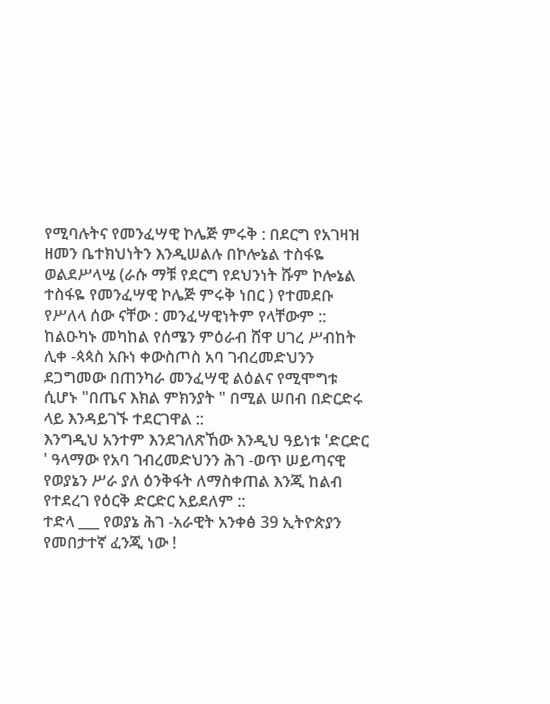የሚባሉትና የመንፈሣዊ ኮሌጅ ምሩቅ : በደርግ የአገዛዝ ዘመን ቤተክህነትን እንዲሠልሉ በኮሎኔል ተስፋዬ ወልደሥላሤ (ራሱ ማቹ የደርግ የደህንነት ሹም ኮሎኔል ተስፋዬ የመንፈሣዊ ኮሌጅ ምሩቅ ነበር ) የተመደቡ የሥለላ ሰው ናቸው : መንፈሣዊነትም የላቸውም ::
ከልዑካኑ መካከል የሰሜን ምዕራብ ሸዋ ሀገረ ሥብከት ሊቀ -ጳጳስ አቡነ ቀውስጦስ አባ ገብረመድህንን ደጋግመው በጠንካራ መንፈሣዊ ልዕልና የሚሞግቱ ሲሆኑ "በጤና እክል ምክንያት " በሚል ሠበብ በድርድሩ ላይ እንዳይገኙ ተደርገዋል ::
እንግዲህ አንተም እንደገለጽኸው እንዲህ ዓይነቱ 'ድርድር ' ዓላማው የአባ ገብረመድህንን ሕገ -ወጥ ሠይጣናዊ የወያኔን ሥራ ያለ ዕንቅፋት ለማስቀጠል እንጂ ከልብ የተደረገ የዕርቅ ድርድር አይደለም ::
ተድላ ___ የወያኔ ሕገ -አራዊት አንቀፅ 39 ኢትዮጵያን የመበታተኛ ፈንጂ ነው !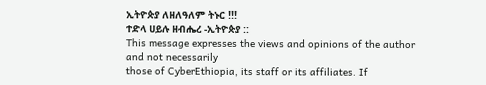ኢትዮጵያ ለዘለዓለም ትኑር !!!
ተድላ ሀይሉ ዘብሔረ -ኢትዮጵያ ::
This message expresses the views and opinions of the author and not necessarily
those of CyberEthiopia, its staff or its affiliates. If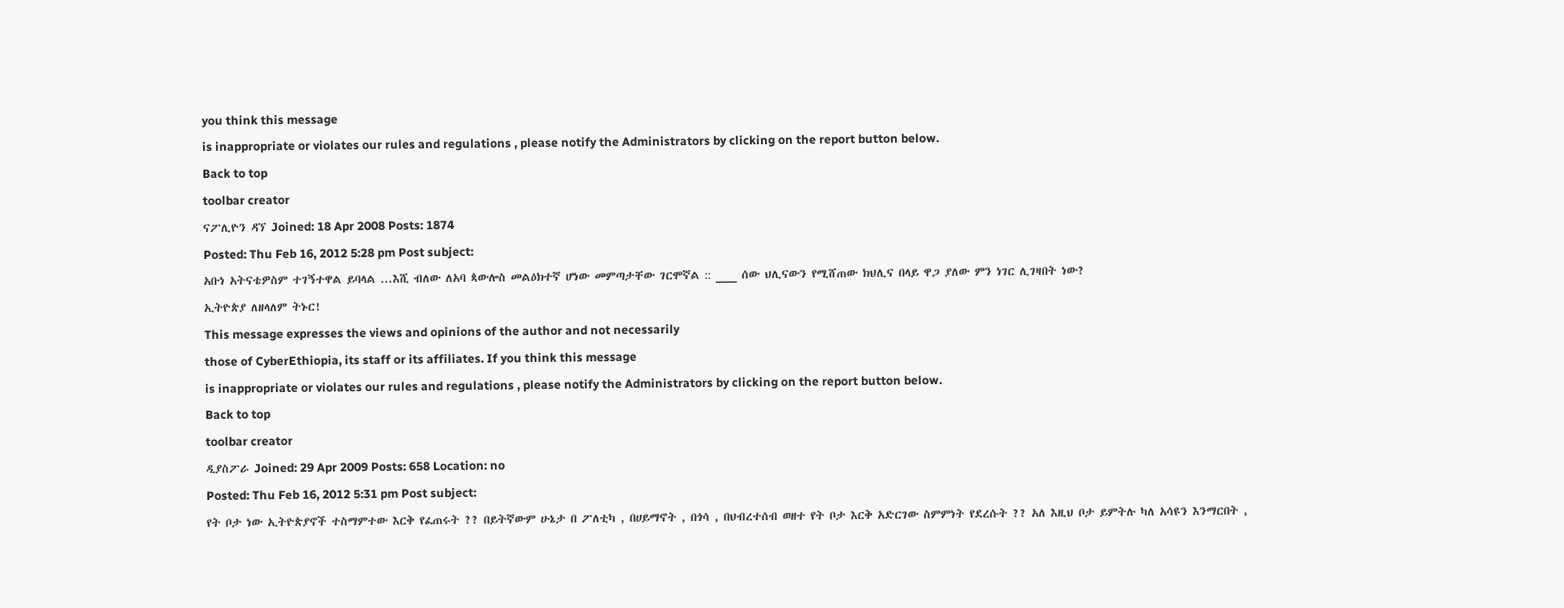you think this message
is inappropriate or violates our rules and regulations , please notify the Administrators by clicking on the report button below.
Back to top
toolbar creator
ናፖሊዮን ዳኘ Joined: 18 Apr 2008 Posts: 1874
Posted: Thu Feb 16, 2012 5:28 pm Post subject:
አቡነ አትናቴዎስም ተገኝተዋል ይባላል ...እሺ ብለው ለአባ ጳውሎስ መልዕክተኛ ሆነው መምጣታቸው ገርሞኛል :: ___ ሰው ህሊናውን የሚሸጠው ክህሊና በላይ ዋጋ ያለው ምን ነገር ሊገዛበት ነው?
ኢትዮጵያ ለዘላለም ትኑር!
This message expresses the views and opinions of the author and not necessarily
those of CyberEthiopia, its staff or its affiliates. If you think this message
is inappropriate or violates our rules and regulations , please notify the Administrators by clicking on the report button below.
Back to top
toolbar creator
ዲያስፖራ Joined: 29 Apr 2009 Posts: 658 Location: no
Posted: Thu Feb 16, 2012 5:31 pm Post subject:
የት ቦታ ነው ኢትዮጵያኖች ተስማምተው እርቅ የፈጠሩት ?? በይትኛውም ሁኔታ በ ፖለቲካ , በሀይማኖት , በጎሳ , በህብረተሰብ ወዘተ የት ቦታ እርቅ አድርገው ስምምነት የደረሱት ?? አለ እዚህ ቦታ ይምትሉ ካለ አሳዩን እንማርበት ,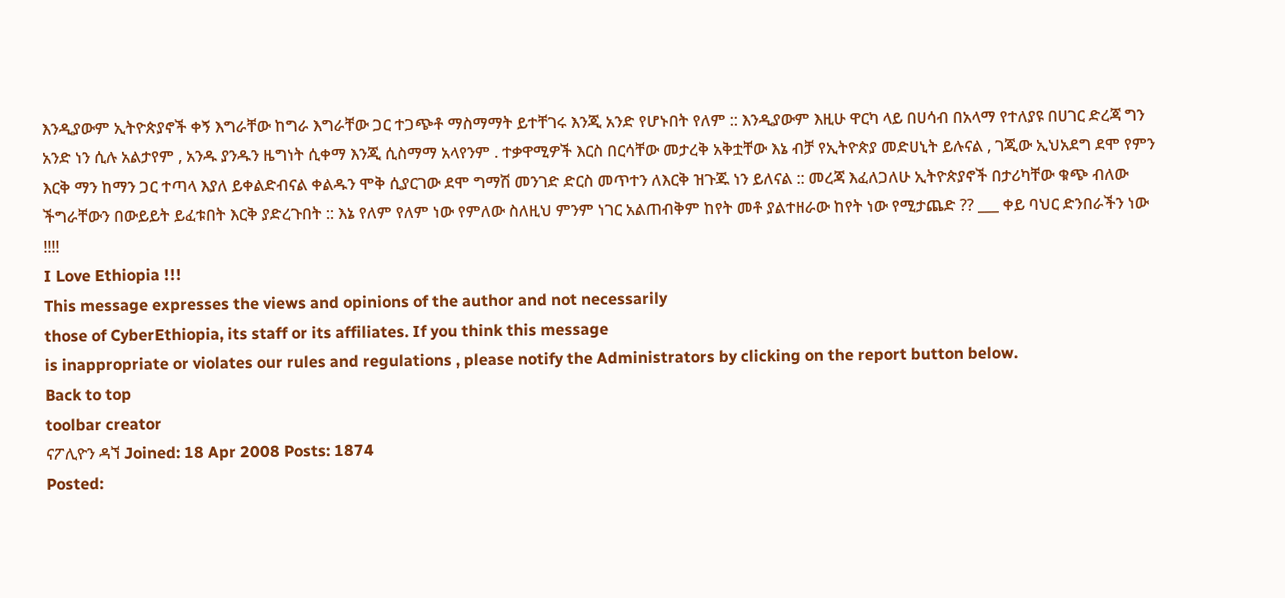እንዲያውም ኢትዮጵያኖች ቀኝ እግራቸው ከግራ እግራቸው ጋር ተጋጭቶ ማስማማት ይተቸገሩ እንጂ አንድ የሆኑበት የለም :: እንዲያውም እዚሁ ዋርካ ላይ በሀሳብ በአላማ የተለያዩ በሀገር ድረጃ ግን አንድ ነን ሲሉ አልታየም , አንዱ ያንዱን ዜግነት ሲቀማ እንጂ ሲስማማ አላየንም . ተቃዋሚዎች እርስ በርሳቸው መታረቅ አቅቷቸው እኔ ብቻ የኢትዮጵያ መድሀኒት ይሉናል , ገጂው ኢህአደግ ደሞ የምን እርቅ ማን ከማን ጋር ተጣላ እያለ ይቀልድብናል ቀልዱን ሞቅ ሲያርገው ደሞ ግማሽ መንገድ ድርስ መጥተን ለእርቅ ዝጉጁ ነን ይለናል :: መረጃ እፈለጋለሁ ኢትዮጵያኖች በታሪካቸው ቁጭ ብለው ችግራቸውን በውይይት ይፈቱበት እርቅ ያድረጉበት :: እኔ የለም የለም ነው የምለው ስለዚህ ምንም ነገር አልጠብቅም ከየት መቶ ያልተዘራው ከየት ነው የሚታጨድ ?? ___ ቀይ ባህር ድንበራችን ነው !!!!
I Love Ethiopia !!!
This message expresses the views and opinions of the author and not necessarily
those of CyberEthiopia, its staff or its affiliates. If you think this message
is inappropriate or violates our rules and regulations , please notify the Administrators by clicking on the report button below.
Back to top
toolbar creator
ናፖሊዮን ዳኘ Joined: 18 Apr 2008 Posts: 1874
Posted: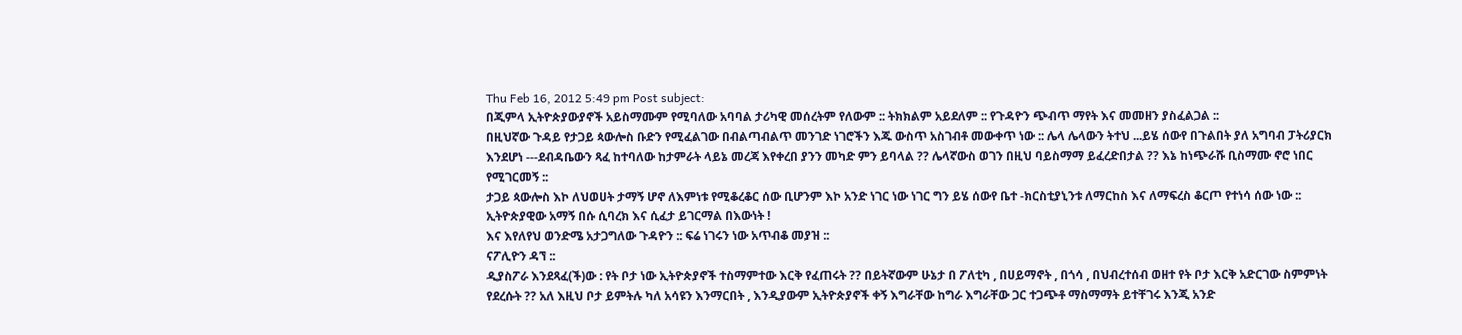Thu Feb 16, 2012 5:49 pm Post subject:
በጂምላ ኢትዮጵያውያኖች አይስማሙም የሚባለው አባባል ታሪካዊ መሰረትም የለውም :: ትክክልም አይደለም :: የጉዳዮን ጭብጥ ማየት እና መመዘን ያስፈልጋል ::
በዚህኛው ጉዳይ የታጋይ ጳውሎስ ቡድን የሚፈልገው በብልጣብልጥ መንገድ ነገሮችን እጁ ውስጥ አስገብቶ መውቀጥ ነው :: ሌላ ሌላውን ትተህ ...ይሄ ሰውየ በጉልበት ያለ አግባብ ፓትሪያርክ እንደሆነ ---ደብዳቤውን ጻፈ ከተባለው ከታምራት ላይኔ መረጃ እየቀረበ ያንን መካድ ምን ይባላል ?? ሌላኛውስ ወገን በዚህ ባይስማማ ይፈረድበታል ?? እኔ ከነጭራሹ ቢስማሙ ኖሮ ነበር የሚገርመኝ ::
ታጋይ ጳውሎስ እኮ ለህወሀት ታማኝ ሆኖ ለእምነቱ የሚቆረቆር ሰው ቢሆንም እኮ አንድ ነገር ነው ነገር ግን ይሄ ሰውየ ቤተ -ክርስቲያኒንቱ ለማርከስ እና ለማፍረስ ቆርጦ የተነሳ ሰው ነው :: ኢትዮጵያዊው አማኝ በሱ ሲባረክ እና ሲፈታ ይገርማል በእውነት !
እና እየለየህ ወንድሜ አታጋግለው ጉዳዮን :: ፍሬ ነገሩን ነው አጥብቆ መያዝ ::
ናፖሊዮን ዳኘ ::
ዲያስፖራ እንደጻፈ(ች)ው : የት ቦታ ነው ኢትዮጵያኖች ተስማምተው እርቅ የፈጠሩት ?? በይትኛውም ሁኔታ በ ፖለቲካ , በሀይማኖት , በጎሳ , በህብረተሰብ ወዘተ የት ቦታ እርቅ አድርገው ስምምነት የደረሱት ?? አለ እዚህ ቦታ ይምትሉ ካለ አሳዩን እንማርበት , እንዲያውም ኢትዮጵያኖች ቀኝ እግራቸው ከግራ እግራቸው ጋር ተጋጭቶ ማስማማት ይተቸገሩ እንጂ አንድ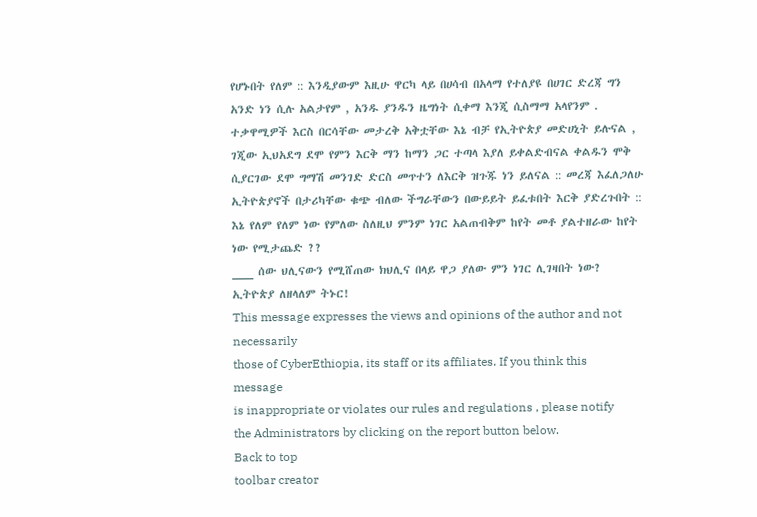የሆኑበት የለም :: እንዲያውም እዚሁ ዋርካ ላይ በሀሳብ በአላማ የተለያዩ በሀገር ድረጃ ግን አንድ ነን ሲሉ አልታየም , አንዱ ያንዱን ዜግነት ሲቀማ እንጂ ሲስማማ አላየንም . ተቃዋሚዎች እርስ በርሳቸው መታረቅ አቅቷቸው እኔ ብቻ የኢትዮጵያ መድሀኒት ይሉናል , ገጂው ኢህአደግ ደሞ የምን እርቅ ማን ከማን ጋር ተጣላ እያለ ይቀልድብናል ቀልዱን ሞቅ ሲያርገው ደሞ ግማሽ መንገድ ድርስ መጥተን ለእርቅ ዝጉጁ ነን ይለናል :: መረጃ እፈለጋለሁ ኢትዮጵያኖች በታሪካቸው ቁጭ ብለው ችግራቸውን በውይይት ይፈቱበት እርቅ ያድረጉበት :: እኔ የለም የለም ነው የምለው ስለዚህ ምንም ነገር አልጠብቅም ከየት መቶ ያልተዘራው ከየት ነው የሚታጨድ ??
___ ሰው ህሊናውን የሚሸጠው ክህሊና በላይ ዋጋ ያለው ምን ነገር ሊገዛበት ነው?
ኢትዮጵያ ለዘላለም ትኑር!
This message expresses the views and opinions of the author and not necessarily
those of CyberEthiopia, its staff or its affiliates. If you think this message
is inappropriate or violates our rules and regulations , please notify the Administrators by clicking on the report button below.
Back to top
toolbar creator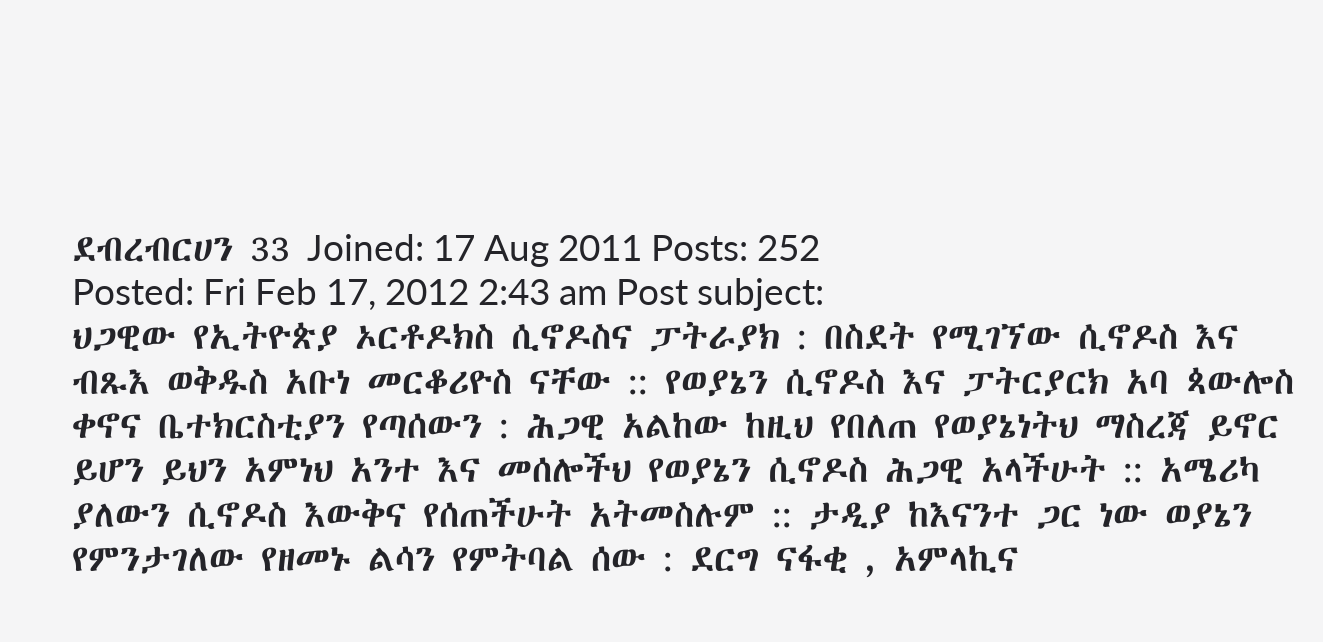ደብረብርሀን 33 Joined: 17 Aug 2011 Posts: 252
Posted: Fri Feb 17, 2012 2:43 am Post subject:
ህጋዊው የኢትዮጵያ ኦርቶዶክስ ሲኖዶስና ፓትራያክ : በስደት የሚገኘው ሲኖዶስ እና ብጹእ ወቅዱስ አቡነ መርቆሪዮስ ናቸው :: የወያኔን ሲኖዶስ እና ፓትርያርክ አባ ጳውሎስ ቀኖና ቤተክርስቲያን የጣሰውን : ሕጋዊ አልከው ከዚህ የበለጠ የወያኔነትህ ማስረጃ ይኖር ይሆን ይህን አምነህ አንተ እና መሰሎችህ የወያኔን ሲኖዶስ ሕጋዊ አላችሁት :: አሜሪካ ያለውን ሲኖዶስ እውቅና የሰጠችሁት አትመስሉም :: ታዲያ ከእናንተ ጋር ነው ወያኔን የምንታገለው የዘመኑ ልሳን የምትባል ሰው : ደርግ ናፋቂ , አምላኪና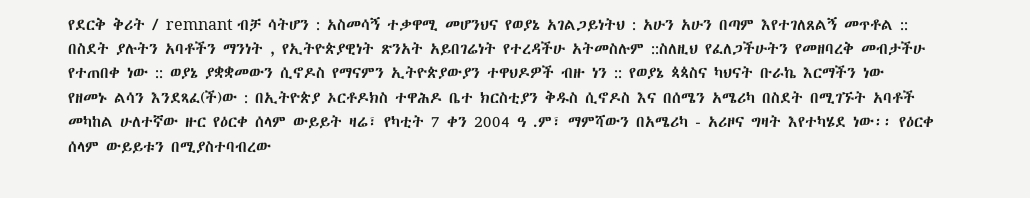የደርቅ ቅሪት / remnant ብቻ ሳትሆን : አስመሳኝ ተቃዋሚ መሆንህና የወያኔ አገልጋይነትህ : አሁን አሁን በጣም እየተገለጸልኝ መጥቶል :: በስደት ያሉትን አባቶችን ማንነት , የኢትዮጵያዊነት ጽንአት አይበገሬነት የተረዳችሁ አትመስሉም ::ስለዚህ የፈለጋችሁትን የመዘባረቅ መብታችሁ የተጠበቀ ነው :: ወያኔ ያቋቋመውን ሲኖዶስ የማናምን ኢትዮጵያውያን ተዋህዶዎች ብዙ ነን :: የወያኔ ጳጳስና ካህናት ቡራኬ እርማችን ነው
የዘመኑ ልሳን እንደጻፈ(ች)ው : በኢትዮጵያ ኦርቶዶክስ ተዋሕዶ ቤተ ክርስቲያን ቅዱስ ሲኖዶስ እና በሰሜን አሜሪካ በስደት በሚገኙት አባቶች መካከል ሁለተኛው ዙር የዕርቀ ሰላም ውይይት ዛሬ፣ የካቲት 7 ቀን 2004 ዓ .ም፣ ማምሻውን በአሜሪካ - አሪዞና ግዛት እየተካሄደ ነው፡፡ የዕርቀ ሰላም ውይይቱን በሚያስተባብረው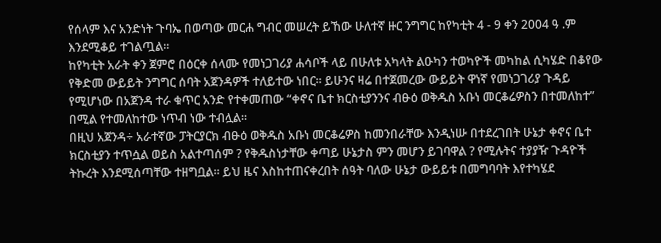የሰላም እና አንድነት ጉባኤ በወጣው መርሐ ግብር መሠረት ይኸው ሁለተኛ ዙር ንግግር ከየካቲት 4 - 9 ቀን 2004 ዓ .ም እንደሚቆይ ተገልጧል፡፡
ከየካቲት አራት ቀን ጀምሮ በዕርቀ ሰላሙ የመነጋገሪያ ሐሳቦች ላይ በሁለቱ አካላት ልዑካን ተወካዮች መካከል ሲካሄድ በቆየው የቅድመ ውይይት ንግግር ሰባት አጀንዳዎች ተለይተው ነበር፡፡ ይሁንና ዛሬ በተጀመረው ውይይት ዋነኛ የመነጋገሪያ ጉዳይ የሚሆነው በአጀንዳ ተራ ቁጥር አንድ የተቀመጠው “ቀኖና ቤተ ክርስቲያንንና ብፁዕ ወቅዱስ አቡነ መርቆሬዎስን በተመለከተ” በሚል የተመለከተው ነጥብ ነው ተብሏል፡፡
በዚህ አጀንዳ÷ አራተኛው ፓትርያርክ ብፁዕ ወቅዱስ አቡነ መርቆሬዎስ ከመንበራቸው እንዲነሡ በተደረገበት ሁኔታ ቀኖና ቤተ ክርስቲያን ተጥሷል ወይስ አልተጣሰም ? የቅዱስነታቸው ቀጣይ ሁኔታስ ምን መሆን ይገባዋል ? የሚሉትና ተያያዥ ጉዳዮች ትኩረት እንደሚሰጣቸው ተዘግቧል፡፡ ይህ ዜና እስከተጠናቀረበት ሰዓት ባለው ሁኔታ ውይይቱ በመግባባት እየተካሄደ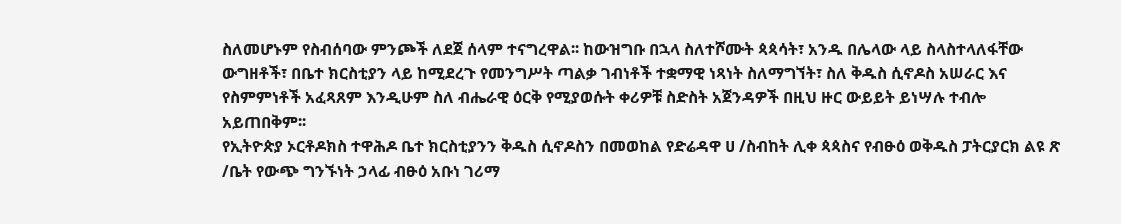ስለመሆኑም የስብሰባው ምንጮች ለደጀ ሰላም ተናግረዋል፡፡ ከውዝግቡ በኋላ ስለተሾሙት ጳጳሳት፣ አንዱ በሌላው ላይ ስላስተላለፋቸው ውግዘቶች፣ በቤተ ክርስቲያን ላይ ከሚደረጉ የመንግሥት ጣልቃ ገብነቶች ተቋማዊ ነጻነት ስለማግኘት፣ ስለ ቅዱስ ሲኖዶስ አሠራር እና የስምምነቶች አፈጻጸም እንዲሁም ስለ ብሔራዊ ዕርቅ የሚያወሱት ቀሪዎቹ ስድስት አጀንዳዎች በዚህ ዙር ውይይት ይነሣሉ ተብሎ አይጠበቅም፡፡
የኢትዮጵያ ኦርቶዶክስ ተዋሕዶ ቤተ ክርስቲያንን ቅዱስ ሲኖዶስን በመወከል የድሬዳዋ ሀ /ስብከት ሊቀ ጳጳስና የብፁዕ ወቅዱስ ፓትርያርክ ልዩ ጽ /ቤት የውጭ ግንኙነት ኃላፊ ብፁዕ አቡነ ገሪማ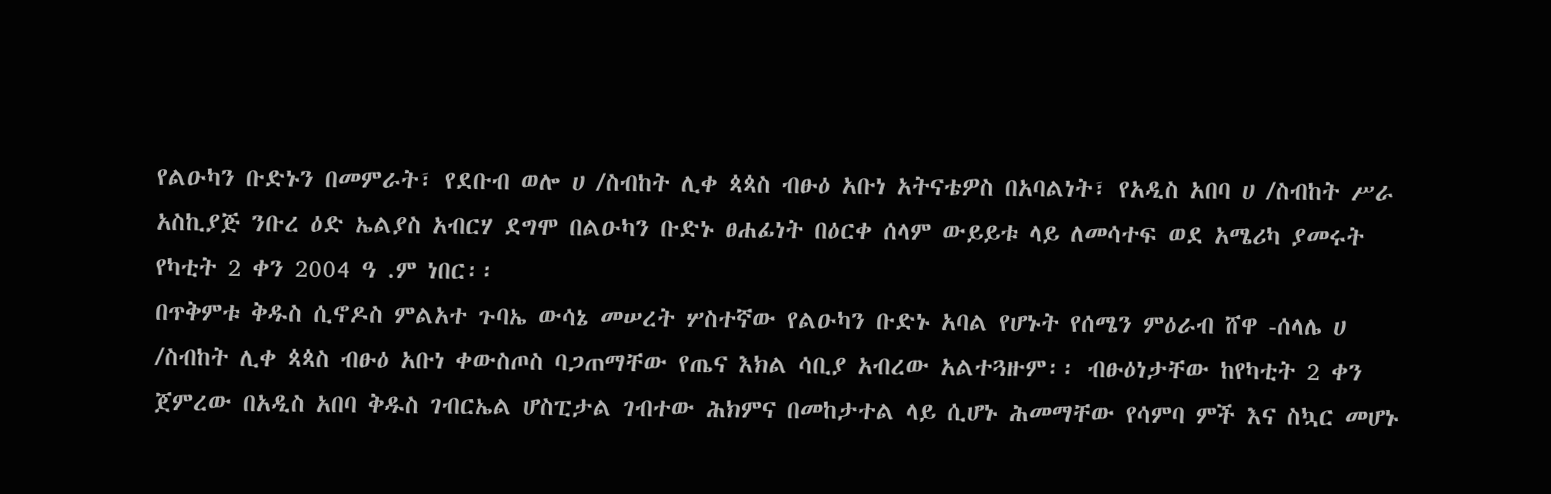የልዑካን ቡድኑን በመምራት፣ የደቡብ ወሎ ሀ /ስብከት ሊቀ ጳጳስ ብፁዕ አቡነ አትናቴዎስ በአባልነት፣ የአዲስ አበባ ሀ /ስብከት ሥራ አስኪያጅ ንቡረ ዕድ ኤልያስ አብርሃ ደግሞ በልዑካን ቡድኑ ፀሐፊነት በዕርቀ ሰላም ውይይቱ ላይ ለመሳተፍ ወደ አሜሪካ ያመሩት የካቲት 2 ቀን 2004 ዓ .ም ነበር፡፡
በጥቅምቱ ቅዱስ ሲኖዶስ ምልአተ ጉባኤ ውሳኔ መሠረት ሦስተኛው የልዑካን ቡድኑ አባል የሆኑት የሰሜን ምዕራብ ሸዋ -ሰላሌ ሀ /ስብከት ሊቀ ጳጳስ ብፁዕ አቡነ ቀውስጦስ ባጋጠማቸው የጤና እክል ሳቢያ አብረው አልተጓዙም፡፡ ብፁዕነታቸው ከየካቲት 2 ቀን ጀምረው በአዲስ አበባ ቅዱስ ገብርኤል ሆስፒታል ገብተው ሕክምና በመከታተል ላይ ሲሆኑ ሕመማቸው የሳምባ ምች እና ስኳር መሆኑ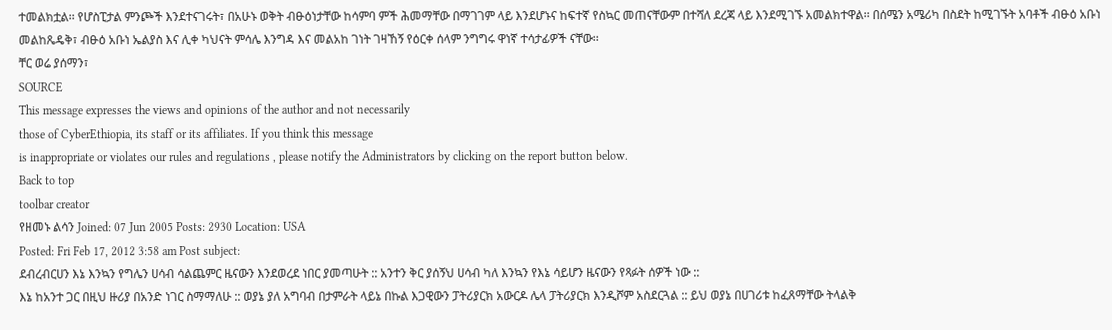ተመልክቷል፡፡ የሆስፒታል ምንጮች እንደተናገሩት፣ በአሁኑ ወቅት ብፁዕነታቸው ከሳምባ ምች ሕመማቸው በማገገም ላይ እንደሆኑና ከፍተኛ የስኳር መጠናቸውም በተሻለ ደረጃ ላይ እንደሚገኙ አመልክተዋል፡፡ በሰሜን አሜሪካ በስደት ከሚገኙት አባቶች ብፁዕ አቡነ መልከጼዴቅ፣ ብፁዕ አቡነ ኤልያስ እና ሊቀ ካህናት ምሳሌ እንግዳ እና መልአከ ገነት ገዛኸኝ የዕርቀ ሰላም ንግግሩ ዋነኛ ተሳታፊዎች ናቸው፡፡
ቸር ወሬ ያሰማን፣
SOURCE
This message expresses the views and opinions of the author and not necessarily
those of CyberEthiopia, its staff or its affiliates. If you think this message
is inappropriate or violates our rules and regulations , please notify the Administrators by clicking on the report button below.
Back to top
toolbar creator
የዘመኑ ልሳን Joined: 07 Jun 2005 Posts: 2930 Location: USA
Posted: Fri Feb 17, 2012 3:58 am Post subject:
ደብረብርሀን እኔ እንኳን የግሌን ሀሳብ ሳልጨምር ዜናውን እንደወረደ ነበር ያመጣሁት :: አንተን ቅር ያሰኝህ ሀሳብ ካለ እንኳን የእኔ ሳይሆን ዜናውን የጻፉት ሰዎች ነው ::
እኔ ከአንተ ጋር በዚህ ዙሪያ በአንድ ነገር ስማማለሁ :: ወያኔ ያለ አግባብ በታምራት ላይኔ በኩል እጋዊውን ፓትሪያርክ አውርዶ ሌላ ፓትሪያርክ እንዲሾም አስደርጓል :: ይህ ወያኔ በሀገሪቱ ከፈጸማቸው ትላልቅ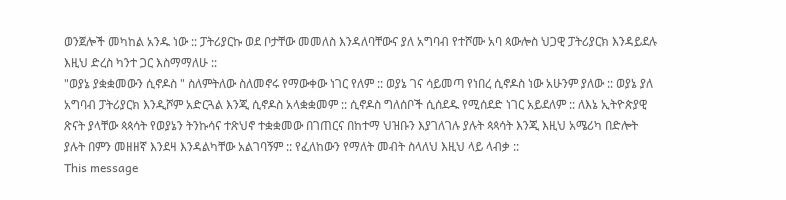ወንጀሎች መካከል አንዱ ነው :: ፓትሪያርኩ ወደ ቦታቸው መመለስ እንዳለባቸውና ያለ አግባብ የተሾሙ አባ ጳውሎስ ህጋዊ ፓትሪያርክ እንዳይደሉ እዚህ ድረስ ካንተ ጋር እስማማለሁ ::
"ወያኔ ያቋቋመውን ሲኖዶስ " ስለምትለው ስለመኖሩ የማውቀው ነገር የለም :: ወያኔ ገና ሳይመጣ የነበረ ሲኖዶስ ነው አሁንም ያለው :: ወያኔ ያለ አግባብ ፓትሪያርክ እንዲሾም አድርጓል እንጂ ሲኖዶስ አላቋቋመም :: ሲኖዶስ ግለሰቦች ሲሰደዱ የሚሰደድ ነገር አይደለም :: ለእኔ ኢትዮጵያዊ ጽናት ያላቸው ጳጳሳት የወያኔን ትንኩሳና ተጽህኖ ተቋቋመው በገጠርና በከተማ ህዝቡን እያገለገሉ ያሉት ጳጳሳት እንጂ እዚህ አሜሪካ በድሎት ያሉት በምን መዘዘኛ እንደዛ እንዳልካቸው አልገባኝም :: የፈለከውን የማለት መብት ስላለህ እዚህ ላይ ላብቃ ::
This message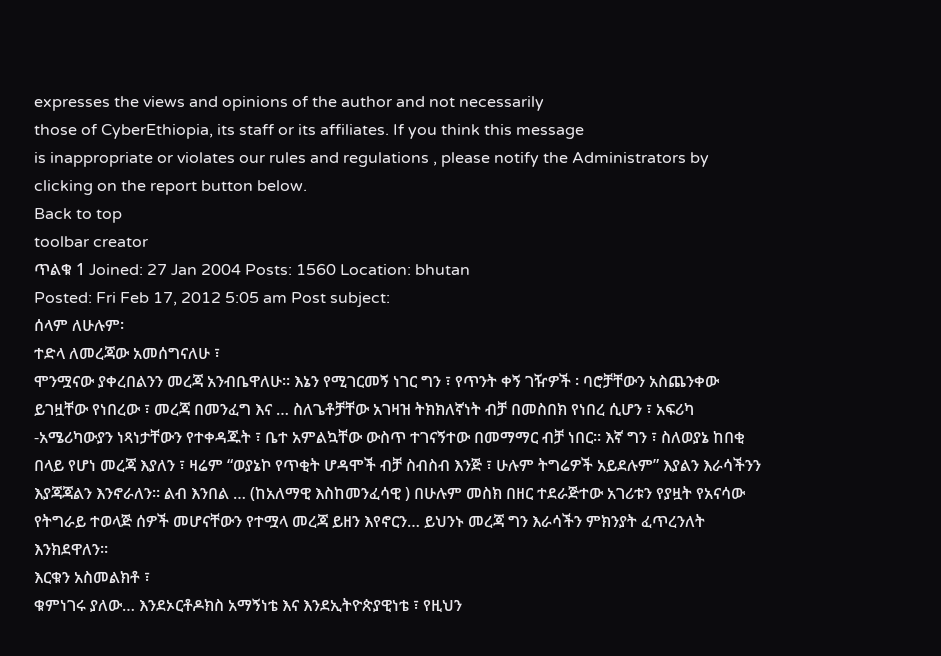expresses the views and opinions of the author and not necessarily
those of CyberEthiopia, its staff or its affiliates. If you think this message
is inappropriate or violates our rules and regulations , please notify the Administrators by clicking on the report button below.
Back to top
toolbar creator
ጥልቁ 1 Joined: 27 Jan 2004 Posts: 1560 Location: bhutan
Posted: Fri Feb 17, 2012 5:05 am Post subject:
ሰላም ለሁሉም፡
ተድላ ለመረጃው አመሰግናለሁ ፣
ሞንሟናው ያቀረበልንን መረጃ አንብቤዋለሁ። እኔን የሚገርመኝ ነገር ግን ፣ የጥንት ቀኝ ገዥዎች ፡ ባሮቻቸውን አስጨንቀው ይገዟቸው የነበረው ፣ መረጃ በመንፈግ እና … ስለጌቶቻቸው አገዛዝ ትክክለኛነት ብቻ በመስበክ የነበረ ሲሆን ፣ አፍሪካ -አሜሪካውያን ነጻነታቸውን የተቀዳጁት ፣ ቤተ አምልኳቸው ውስጥ ተገናኝተው በመማማር ብቻ ነበር። እኛ ግን ፣ ስለወያኔ ከበቂ በላይ የሆነ መረጃ እያለን ፣ ዛሬም “ወያኔኮ የጥቂት ሆዳሞች ብቻ ስብስብ እንጅ ፣ ሁሉም ትግሬዎች አይደሉም” እያልን እራሳችንን እያጃጃልን እንኖራለን። ልብ እንበል … (ከአለማዊ እስከመንፈሳዊ ) በሁሉም መስክ በዘር ተደራጅተው አገሪቱን የያዟት የአናሳው የትግራይ ተወላጅ ሰዎች መሆናቸውን የተሟላ መረጃ ይዘን እየኖርን… ይህንኑ መረጃ ግን እራሳችን ምክንያት ፈጥረንለት እንክደዋለን።
እርቁን አስመልክቶ ፣
ቁምነገሩ ያለው… እንደኦርቶዶክስ አማኝነቴ እና እንደኢትዮጵያዊነቴ ፣ የዚህን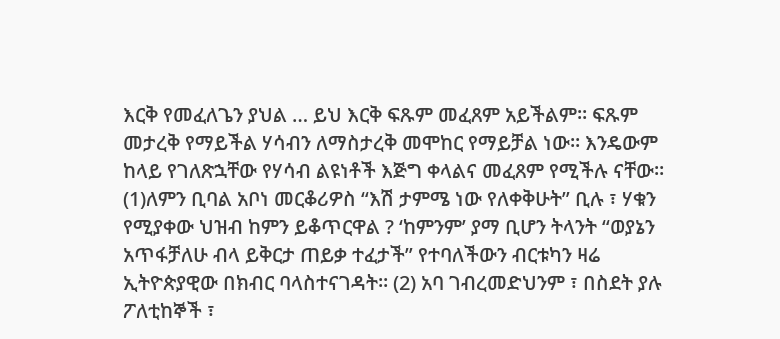እርቅ የመፈለጌን ያህል … ይህ እርቅ ፍጹም መፈጸም አይችልም። ፍጹም መታረቅ የማይችል ሃሳብን ለማስታረቅ መሞከር የማይቻል ነው። እንዴውም ከላይ የገለጽኋቸው የሃሳብ ልዩነቶች እጅግ ቀላልና መፈጸም የሚችሉ ናቸው። (1)ለምን ቢባል አቦነ መርቆሪዎስ “እሽ ታምሜ ነው የለቀቅሁት” ቢሉ ፣ ሃቁን የሚያቀው ህዝብ ከምን ይቆጥርዋል ? ‘ከምንም’ ያማ ቢሆን ትላንት “ወያኔን አጥፋቻለሁ ብላ ይቅርታ ጠይቃ ተፈታች” የተባለችውን ብርቱካን ዛሬ ኢትዮጵያዊው በክብር ባላስተናገዳት። (2) አባ ገብረመድህንም ፣ በስደት ያሉ ፖለቲከኞች ፣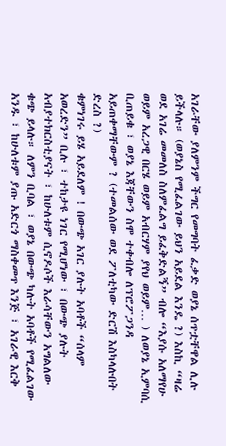አገራቸው ያለምንም ችግር የመግባት ፈቃድ ወያኔ ሰጥቷቸዋል ሊሉ ይችላሉ። (ወያኔስ የሚፈልገው ይህን አይደል እንዴ ?) እስኪ “ዛሬ ወደ አገሬ መመለስ ስለምፈልግ ይፈቅድልኝ” ብሎ “እያሱ አለማየሁ ወይም አረጋዊ በርሄ ወይም አብርሃም ያየህ ወይም… ) ለወያኔ ኢምባሲ ቢጠይቁ ፣ ወያኔ እጃቸውን ስሞ ተቀብሎ ለፕሮፖጋንዳ አይጠቀማቸውም ? (ተመልሰው ወደ ፖለቲካው ድርሽ እስካላሉበት ድረስ ?)
ቁምነገሩ ይሄ አይደለም ! በውጭ አገር ያሉት አባቶች “ሰላም አወረድን” ቢሉ ፣ ተከታዩ ነገር የሚሆነው ፣ በውጭ ያሉት አብያተክርስቲያናት ፣ ከሁለቱም ሲኖዶሶች እራሳቸውን አግልለው ቁጭ ይላሉ። ለምን ቢባል ፣ ወያኔ በውጭ ካሉት አባቶች የሚፈልገው አንዱ ፣ ከሁለቱም ያጡ አድርጎ ማስቀመጥ እንጅ ፣ አገራዊ እርቅ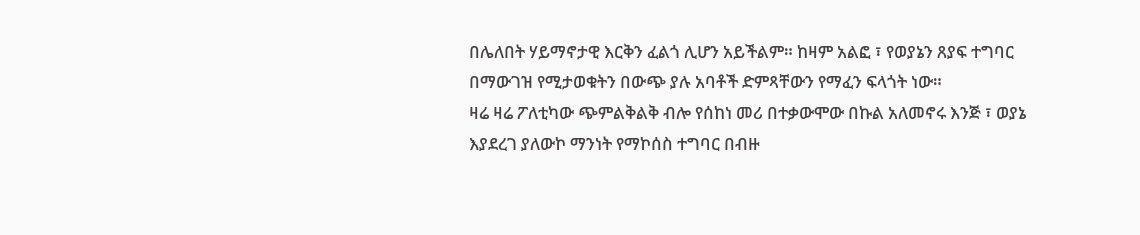በሌለበት ሃይማኖታዊ እርቅን ፈልጎ ሊሆን አይችልም። ከዛም አልፎ ፣ የወያኔን ጸያፍ ተግባር በማውገዝ የሚታወቁትን በውጭ ያሉ አባቶች ድምጻቸውን የማፈን ፍላጎት ነው።
ዛሬ ዛሬ ፖለቲካው ጭምልቅልቅ ብሎ የሰከነ መሪ በተቃውሞው በኩል አለመኖሩ እንጅ ፣ ወያኔ እያደረገ ያለውኮ ማንነት የማኮሰስ ተግባር በብዙ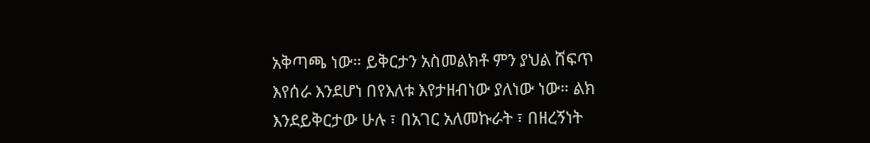አቅጣጫ ነው። ይቅርታን አስመልክቶ ምን ያህል ሸፍጥ እየሰራ እንደሆነ በየእለቱ እየታዘብነው ያለነው ነው። ልክ እንደይቅርታው ሁሉ ፣ በአገር አለመኩራት ፣ በዘረኝነት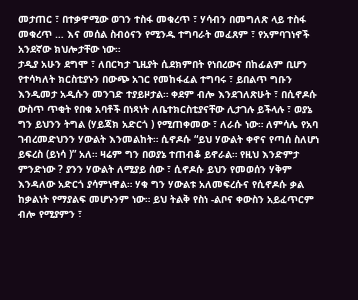መታጠር ፣ በተቃዋሚው ወገን ተስፋ መቁረጥ ፣ ሃሳብን በመግለጽ ላይ ተስፋ መቁረጥ … እና መሰል ስብዕናን የሚንዱ ተግባራት መፈጸም ፣ የአምባገነኖች አንደኛው ክህሎታቸው ነው።
ታዲያ አሁን ደግሞ ፣ ለበርካታ ጊዚያት ሲደክምበት የነበረውና በከፊልም ቢሆን የተሳካለት ክርስቲያኑን በውጭ አገር የመከፋፈል ተግባሩ ፣ ይበልጥ ግቡን እንዲመታ አዲሱን መንገድ ተያይዞታል። ቀደም ብሎ እንደገለጽሁት ፣ በሲኖዶሱ ውስጥ ጥቂት የበቁ አባቶች በነጻነት ለቤተክርስቲያናቸው ሊታገሉ ይችላሉ ፣ ወያኔ ግን ይህንን ትግል (ሃይጃክ አድርጎ ) የሚጠቀመው ፣ ለራሱ ነው። ለምሳሌ የአባ ገብረመድህንን ሃውልት እንመልከት። ሲኖዶሱ “ይህ ሃውልት ቀኖና የጣሰ ስለሆነ ይፍረስ (ይነሳ )” አለ። ዛሬም ግን በወያኔ ተጠብቆ ይኖራል። የዚህ እንድምታ ምንድነው ? ያንን ሃውልት ለሚያይ ሰው ፣ ሲኖዶሱ ይህን የመወሰን ሃቅም እንዳለው አድርጎ ያሳምነዋል። ሃቁ ግን ሃውልቱ አለመፍረሱና የሲኖዶሱ ቃል ከቃልነት የማያልፍ መሆኑንም ነው። ይህ ትልቅ የስነ -ልቦና ቀውስን አይፈጥርም ብሎ የሚያምን ፣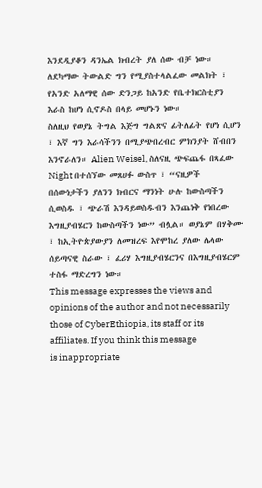እንደዲያቆን ዳንኤል ክብረት ያለ ሰው ብቻ ነው። ለደካማው ትውልድ ግን የሚያስተላልፈው መልክት ፣ የአንድ አለማዊ ሰው ድንጋይ ከአንድ የቤተክርስቲያን እራስ ከሆነ ሲኖዶስ በላይ መሆኑን ነው።
ስለዚህ የወያኔ ትግል እጅግ ግልጽና ፊትለፊት የሆነ ሲሆን ፣ እኛ ግን እራሳችንን በሚያጭበረብር ምክንያት ሸብበን እንኖራለን። Alien Weisel, ስለናዚ ጭፍጨፋ በጻፈው Night በተሰኘው መጸሀፉ ውስጥ ፣ “ናዚዎች በሰውነታችን ያለንን ክብርና ማንነት ሁሉ ከውስጣችን ሲወስዱ ፣ ጭራሽ እንዳይወስዱብን እንጨነቅ የነበረው እግዚያብሄርን ከውስጣችን ነው” ብሏል። ወያኔም በሃቅሙ ፣ ከኢትዮጵያውያን ለመዝረፍ እየሞከረ ያለው ሌላው ሰይጣናዊ ስራው ፣ ፈሪሃ እግዚያብሄርንና በእግዚያብሄርም ተስፋ ማድረግን ነው።
This message expresses the views and opinions of the author and not necessarily
those of CyberEthiopia, its staff or its affiliates. If you think this message
is inappropriate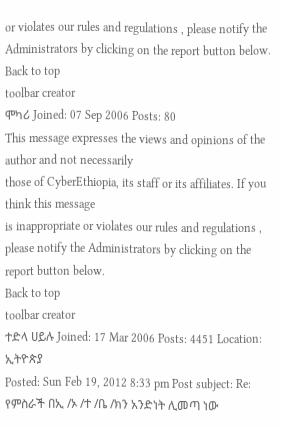or violates our rules and regulations , please notify the Administrators by clicking on the report button below.
Back to top
toolbar creator
ሞካሪ Joined: 07 Sep 2006 Posts: 80
This message expresses the views and opinions of the author and not necessarily
those of CyberEthiopia, its staff or its affiliates. If you think this message
is inappropriate or violates our rules and regulations , please notify the Administrators by clicking on the report button below.
Back to top
toolbar creator
ተድላ ሀይሉ Joined: 17 Mar 2006 Posts: 4451 Location: ኢትዮጵያ
Posted: Sun Feb 19, 2012 8:33 pm Post subject: Re: የምስራች በኢ /ኦ /ተ /ቤ /ክን አንድነት ሊመጣ ነው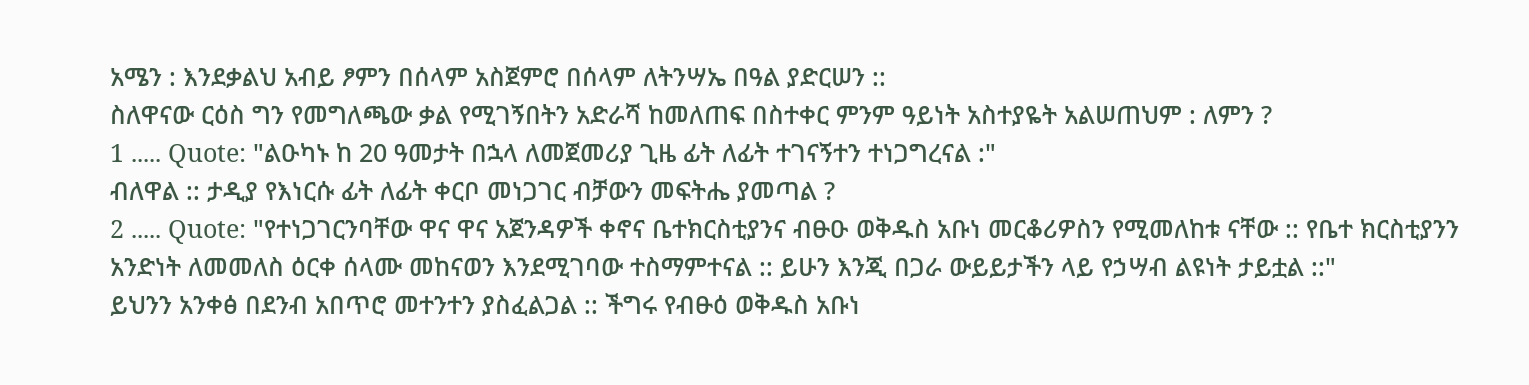አሜን : እንደቃልህ አብይ ፆምን በሰላም አስጀምሮ በሰላም ለትንሣኤ በዓል ያድርሠን ::
ስለዋናው ርዕስ ግን የመግለጫው ቃል የሚገኝበትን አድራሻ ከመለጠፍ በስተቀር ምንም ዓይነት አስተያዬት አልሠጠህም : ለምን ?
1 ..... Quote: "ልዑካኑ ከ 20 ዓመታት በኋላ ለመጀመሪያ ጊዜ ፊት ለፊት ተገናኝተን ተነጋግረናል :"
ብለዋል :: ታዲያ የእነርሱ ፊት ለፊት ቀርቦ መነጋገር ብቻውን መፍትሔ ያመጣል ?
2 ..... Quote: "የተነጋገርንባቸው ዋና ዋና አጀንዳዎች ቀኖና ቤተክርስቲያንና ብፁዑ ወቅዱስ አቡነ መርቆሪዎስን የሚመለከቱ ናቸው :: የቤተ ክርስቲያንን አንድነት ለመመለስ ዕርቀ ሰላሙ መከናወን እንደሚገባው ተስማምተናል :: ይሁን እንጂ በጋራ ውይይታችን ላይ የኃሣብ ልዩነት ታይቷል ::"
ይህንን አንቀፅ በደንብ አበጥሮ መተንተን ያስፈልጋል :: ችግሩ የብፁዕ ወቅዱስ አቡነ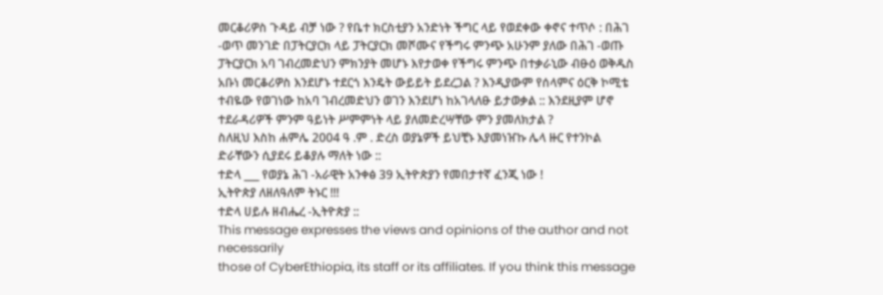መርቆሪዎስ ጉዳይ ብቻ ነው ? የቤተ ክርስቲያን አንድነት ችግር ላይ የወደቀው ቀኖና ተጥሶ : በሕገ -ወጥ መንገድ በፓትርያርክ ላይ ፓትርያርክ መሾሙና የችግሩ ምንጭ አሁንም ያለው በሕገ -ወጡ ፓትርያርክ አባ ገብረመድህን ምክንያት መሆኑ እየታወቀ የችግሩ ምንጭ በተቃራኒው ብፁዕ ወቅዱስ አቡነ መርቆሪዎስ እንደሆኑ ተደርጎ እንዴት ውይይት ይደረጋል ? እንዲያውም የሰላምና ዕርቅ ኮሚቴ ተብዬው የወገነው ከአባ ገብረመድህን ወገን እንደሆነ ከአገላለፁ ይታወቃል :: እንደዚያም ሆኖ ተደራዳሪዎች ምንም ዓይነት ሥምምነት ላይ ያለመድረሣቸው ምን ያመለክታል ?
ስለዚህ እስከ ሐምሌ 2004 ዓ .ም . ድረስ ወያኔዎች ይህቺኑ እያመነዠኩ ሌላ ዙር የተንኮል ድራቸውን ሲያደሩ ይቆያሉ ማለት ነው ::
ተድላ ___ የወያኔ ሕገ -አራዊት አንቀፅ 39 ኢትዮጵያን የመበታተኛ ፈንጂ ነው !
ኢትዮጵያ ለዘለዓለም ትኑር !!!
ተድላ ሀይሉ ዘብሔረ -ኢትዮጵያ ::
This message expresses the views and opinions of the author and not necessarily
those of CyberEthiopia, its staff or its affiliates. If you think this message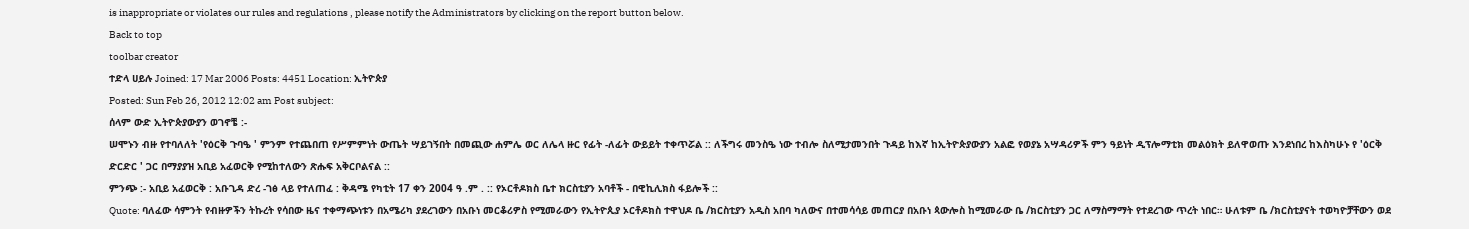is inappropriate or violates our rules and regulations , please notify the Administrators by clicking on the report button below.
Back to top
toolbar creator
ተድላ ሀይሉ Joined: 17 Mar 2006 Posts: 4451 Location: ኢትዮጵያ
Posted: Sun Feb 26, 2012 12:02 am Post subject:
ሰላም ውድ ኢትዮጵያውያን ወገኖቼ :-
ሠሞኑን ብዙ የተባለለት 'የዕርቅ ጉባዔ ' ምንም የተጨበጠ የሥምምነት ውጤት ሣይገኝበት በመጪው ሐምሌ ወር ለሌላ ዙር የፊት -ለፊት ውይይት ተቀጥሯል :: ለችግሩ መንስዔ ነው ተብሎ ስለሚታመንበት ጉዳይ ከእኛ ከኢትዮጵያውያን አልፎ የወያኔ አሣዳሪዎች ምን ዓይነት ዲፕሎማቲክ መልዕክት ይለዋወጡ እንደነበረ ከእስካሁኑ የ 'ዕርቅ ድርድር ' ጋር በማያያዝ አቢይ አፈወርቅ የሚከተለውን ጽሑፍ አቅርቦልናል ::
ምንጭ :- አቢይ አፈወርቅ : አቡጊዳ ድረ -ገፅ ላይ የተለጠፈ : ቅዳሜ የካቲት 17 ቀን 2004 ዓ .ም . :: የኦርቶዶክስ ቤተ ክርስቲያን አባቶች - በዊኪሊክስ ፋይሎች ::
Quote: ባለፈው ሳምንት የብዙዎችን ትኩረት የሳበው ዜና ተቀማጭነቱን በአሜሪካ ያደረገውን በአቡነ መርቆሪዎስ የሚመራውን የኢትዮጲያ ኦርቶዶክስ ተዋህዶ ቤ /ክርስቲያን አዲስ አበባ ካለውና በተመሳሳይ መጠርያ በአቡነ ጳውሎስ ከሚመራው ቤ /ክርስቲያን ጋር ለማስማማት የተደረገው ጥረት ነበር። ሁለቱም ቤ /ክርስቲያናት ተወካዮቻቸውን ወደ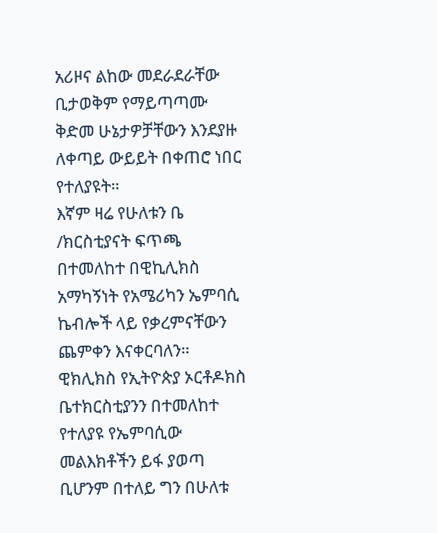አሪዞና ልከው መደራደራቸው ቢታወቅም የማይጣጣሙ ቅድመ ሁኔታዎቻቸውን እንደያዙ ለቀጣይ ውይይት በቀጠሮ ነበር የተለያዩት።
እኛም ዛሬ የሁለቱን ቤ /ክርስቲያናት ፍጥጫ በተመለከተ በዊኪሊክስ አማካኝነት የአሜሪካን ኤምባሲ ኬብሎች ላይ የቃረምናቸውን ጨምቀን እናቀርባለን።
ዊክሊክስ የኢትዮጵያ ኦርቶዶክስ ቤተክርስቲያንን በተመለከተ የተለያዩ የኤምባሲው መልእክቶችን ይፋ ያወጣ ቢሆንም በተለይ ግን በሁለቱ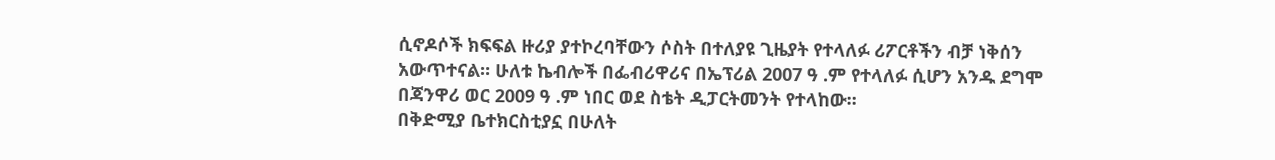ሲኖዶሶች ክፍፍል ዙሪያ ያተኮረባቸውን ሶስት በተለያዩ ጊዜያት የተላለፉ ሪፖርቶችን ብቻ ነቅሰን አውጥተናል። ሁለቱ ኬብሎች በፌብሪዋሪና በኤፕሪል 2007 ዓ .ም የተላለፉ ሲሆን አንዱ ደግሞ በጃንዋሪ ወር 2009 ዓ .ም ነበር ወደ ስቴት ዲፓርትመንት የተላከው።
በቅድሚያ ቤተክርስቲያኗ በሁለት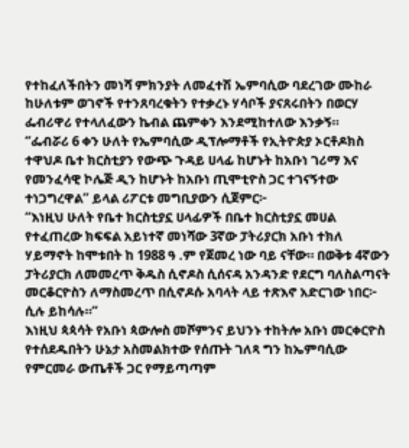የተከፈለችበትን መነሻ ምክንያት ለመፈተሽ ኤምባሲው ባደረገው ሙከራ ከሁለቱም ወገኖች የተንጸባረቁትን የተቃረኑ ሃሳቦች ያናጸሩበትን በወርሃ ፌብሪዋሪ የተላለፈውን ኬብል ጨምቀን እንደሚከተለው እንቃኝ።
“ፌብሯሪ 6 ቀን ሁለት የኤምባሲው ዲፕሎማቶች የኢትዮጵያ ኦርቶዶክስ ተዋህዶ ቤተ ክርስቲያን የውጭ ጉዳይ ሀላፊ ከሆኑት ከአቡነ ገሪማ እና የመንፈሳዊ ኮሌጅ ዲን ከሆኑት ከአቡነ ጢሞቲዮስ ጋር ተገናኝተው ተነጋግረዋል” ይላል ሪፖርቱ መግቢያውን ሲጀምር፦
“እነዚህ ሁለት የቤተ ክርስቲያኗ ሀላፊዎች በቤተ ክርስቲያኗ መሀል የተፈጠረው ክፍፍል አይነተኛ መነሻው 3ኛው ፓትሪያርክ አቡነ ተክለ ሃይማኖት ከሞቱበት ከ 1988 ዓ .ም የጀመረ ነው ባይ ናቸው። በወቅቱ 4ኛውን ፓትሪያርክ ለመመረጥ ቅዱስ ሲኖዶስ ሲሰናዳ አንዳንድ የደርግ ባለስልጣናት መርቆርዮስን ለማስመረጥ በሲኖዶሱ አባላት ላይ ተጽእኖ አድርገው ነበር፦ ሲሉ ይከሳሉ።”
እነዚህ ጳጳሳት የአቡነ ጳውሎስ መሾምንና ይህንኑ ተከትሎ አቡነ መርቀርዮስ የተሰደዱበትን ሁኔታ አስመልክተው የሰጡት ገለጻ ግን ከኤምባሲው የምርመራ ውጤቶች ጋር የማይጣጣም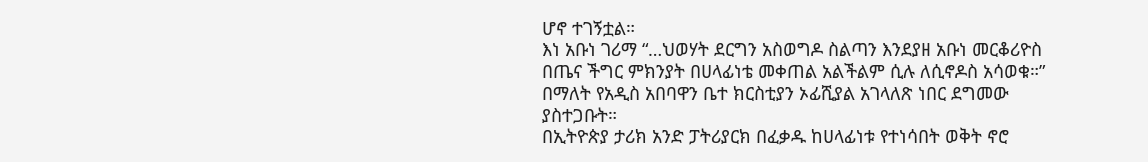ሆኖ ተገኝቷል።
እነ አቡነ ገሪማ “…ህወሃት ደርግን አስወግዶ ስልጣን እንደያዘ አቡነ መርቆሪዮስ በጤና ችግር ምክንያት በሀላፊነቴ መቀጠል አልችልም ሲሉ ለሲኖዶስ አሳወቁ።” በማለት የአዲስ አበባዋን ቤተ ክርስቲያን ኦፊሺያል አገላለጽ ነበር ደግመው ያስተጋቡት።
በኢትዮጵያ ታሪክ አንድ ፓትሪያርክ በፈቃዱ ከሀላፊነቱ የተነሳበት ወቅት ኖሮ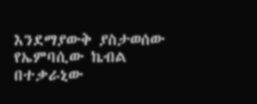እንደማያውቅ ያስታወሰው የኤምባሲው ኬብል በተቃራኒው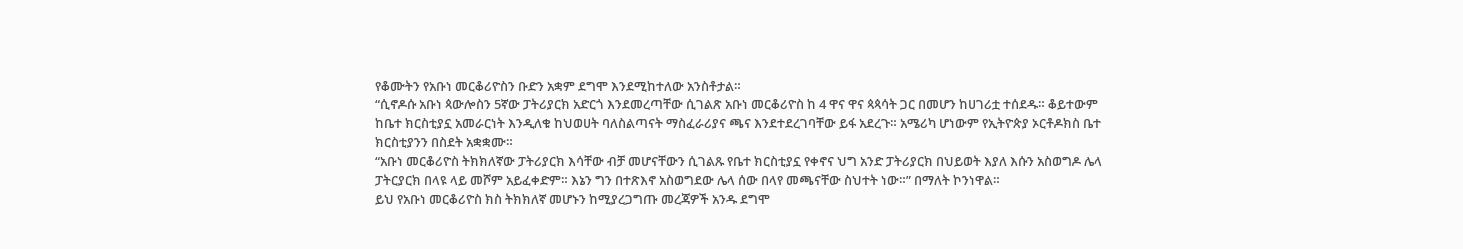የቆሙትን የአቡነ መርቆሪዮስን ቡድን አቋም ደግሞ እንደሚከተለው አንስቶታል።
“ሲኖዶሱ አቡነ ጳውሎስን 5ኛው ፓትሪያርክ አድርጎ እንደመረጣቸው ሲገልጽ አቡነ መርቆሪዮስ ከ 4 ዋና ዋና ጳጳሳት ጋር በመሆን ከሀገሪቷ ተሰደዱ። ቆይተውም ከቤተ ክርስቲያኗ አመራርነት እንዲለቁ ከህወሀት ባለስልጣናት ማስፈራሪያና ጫና እንደተደረገባቸው ይፋ አደረጉ። አሜሪካ ሆነውም የኢትዮጵያ ኦርቶዶክስ ቤተ ክርስቲያንን በስደት አቋቋሙ።
“አቡነ መርቆሪዮስ ትክክለኛው ፓትሪያርክ እሳቸው ብቻ መሆናቸውን ሲገልጹ የቤተ ክርስቲያኗ የቀኖና ህግ አንድ ፓትሪያርክ በህይወት እያለ እሱን አስወግዶ ሌላ ፓትርያርክ በላዩ ላይ መሾም አይፈቀድም። እኔን ግን በተጽእኖ አስወግደው ሌላ ሰው በላየ መጫናቸው ስህተት ነው።” በማለት ኮንነዋል።
ይህ የአቡነ መርቆሪዮስ ክስ ትክክለኛ መሆኑን ከሚያረጋግጡ መረጃዎች አንዱ ደግሞ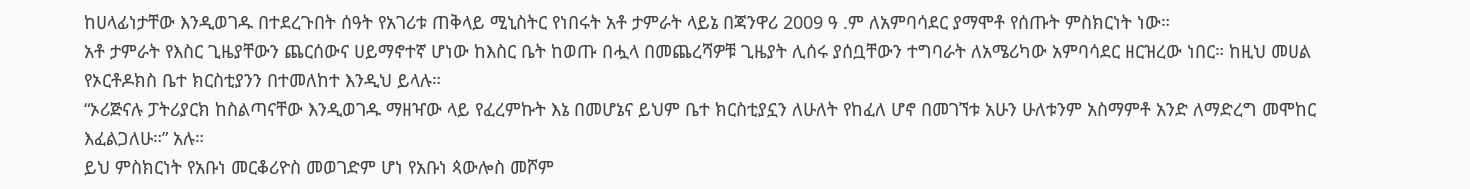ከሀላፊነታቸው እንዲወገዱ በተደረጉበት ሰዓት የአገሪቱ ጠቅላይ ሚኒስትር የነበሩት አቶ ታምራት ላይኔ በጃንዋሪ 2009 ዓ .ም ለአምባሳደር ያማሞቶ የሰጡት ምስክርነት ነው።
አቶ ታምራት የእስር ጊዜያቸውን ጨርሰውና ሀይማኖተኛ ሆነው ከእስር ቤት ከወጡ በሗላ በመጨረሻዎቹ ጊዜያት ሊሰሩ ያሰቧቸውን ተግባራት ለአሜሪካው አምባሳደር ዘርዝረው ነበር። ከዚህ መሀል የኦርቶዶክስ ቤተ ክርስቲያንን በተመለከተ እንዲህ ይላሉ።
“ኦሪጅናሉ ፓትሪያርክ ከስልጣናቸው እንዲወገዱ ማዘዣው ላይ የፈረምኩት እኔ በመሆኔና ይህም ቤተ ክርስቲያኗን ለሁለት የከፈለ ሆኖ በመገኘቱ አሁን ሁለቱንም አስማምቶ አንድ ለማድረግ መሞከር እፈልጋለሁ።” አሉ።
ይህ ምስክርነት የአቡነ መርቆሪዮስ መወገድም ሆነ የአቡነ ጳውሎስ መሾም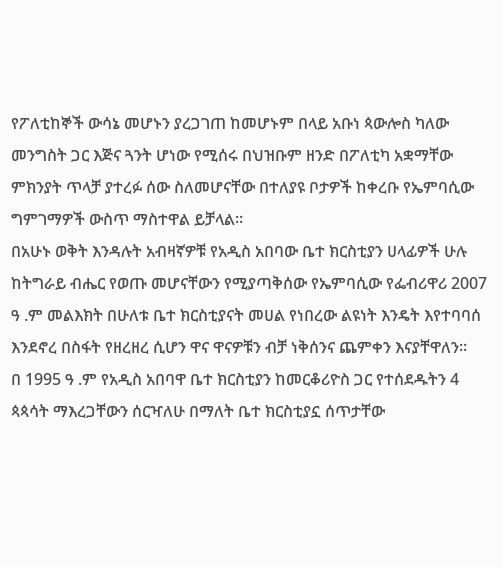የፖለቲከኞች ውሳኔ መሆኑን ያረጋገጠ ከመሆኑም በላይ አቡነ ጳውሎስ ካለው መንግስት ጋር እጅና ጓንት ሆነው የሚሰሩ በህዝቡም ዘንድ በፖለቲካ አቋማቸው ምክንያት ጥላቻ ያተረፉ ሰው ስለመሆናቸው በተለያዩ ቦታዎች ከቀረቡ የኤምባሲው ግምገማዎች ውስጥ ማስተዋል ይቻላል።
በአሁኑ ወቅት እንዳሉት አብዛኛዎቹ የአዲስ አበባው ቤተ ክርስቲያን ሀላፊዎች ሁሉ ከትግራይ ብሔር የወጡ መሆናቸውን የሚያጣቅሰው የኤምባሲው የፌብሪዋሪ 2007 ዓ .ም መልእክት በሁለቱ ቤተ ክርስቲያናት መሀል የነበረው ልዩነት እንዴት እየተባባሰ እንደኖረ በስፋት የዘረዘረ ሲሆን ዋና ዋናዎቹን ብቻ ነቅሰንና ጨምቀን እናያቸዋለን።
በ 1995 ዓ .ም የአዲስ አበባዋ ቤተ ክርስቲያን ከመርቆሪዮስ ጋር የተሰደዱትን 4 ጳጳሳት ማእረጋቸውን ሰርዣለሁ በማለት ቤተ ክርስቲያኗ ሰጥታቸው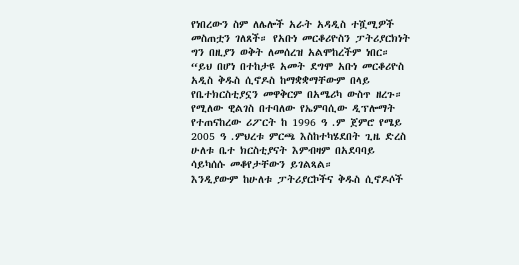የነበረውን ስም ለሌሎች አራት አዳዲስ ተሿሚዎች መስጠቷን ገለጸች። የአቡነ መርቆሪዮስን ፓትሪያርክነት ግን በዚያን ወቅት ለመሰረዝ አልሞከረችም ነበር።
“ይህ በሆነ በተከታዩ አመት ደግሞ አቡነ መርቆሪዮስ አዲስ ቅዱስ ሲኖዶስ ከማቋቋማቸውም በላይ የቤተክርስቲያኗን መዋቅርም በአሜሪካ ውስጥ ዘረጉ። የሚለው ዊልገስ በተባለው የኤምባሲው ዲፕሎማት የተጠናከረው ሪፖርት ከ 1996 ዓ .ም ጀምሮ የሜይ 2005 ዓ .ምህረቱ ምርጫ እስከተካሄደበት ጊዜ ድረስ ሁለቱ ቤተ ክርስቲያናት እምብዛም በአደባባይ ሳይካሰሱ መቆየታቸውን ይገልጻል።
እንዲያውም ከሁለቱ ፓትሪያርኮችና ቅዱስ ሲኖዶሶች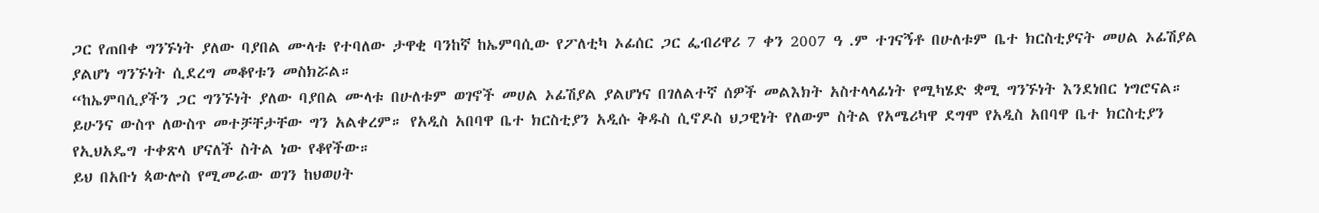ጋር የጠበቀ ግንኙነት ያለው ባያበል ሙላቱ የተባለው ታዋቂ ባንከኛ ከኤምባሲው የፖለቲካ ኦፊሰር ጋር ፌብሪዋሪ 7 ቀን 2007 ዓ .ም ተገናኝቶ በሁለቱም ቤተ ክርስቲያናት መሀል ኦፊሽያል ያልሆነ ግንኙነት ሲደረግ መቆየቱን መስክሯል።
“ከኤምባሲያችን ጋር ግንኙነት ያለው ባያበል ሙላቱ በሁለቱም ወገኖች መሀል ኦፊሽያል ያልሆነና በገለልተኛ ሰዎች መልእክት አስተላላፊነት የሚካሄድ ቋሚ ግንኙነት እንደነበር ነግሮናል። ይሁንና ውስጥ ለውስጥ መተቻቸታቸው ግን አልቀረም። የአዲስ አበባዋ ቤተ ክርስቲያን አዲሱ ቅዱስ ሲኖዶስ ህጋዊነት የለውም ስትል የአሜሪካዋ ደግሞ የአዲስ አበባዋ ቤተ ክርስቲያን የኢህአዴግ ተቀጽላ ሆናለች ስትል ነው የቆየችው።
ይህ በአቡነ ጳውሎስ የሚመራው ወገን ከህወሀት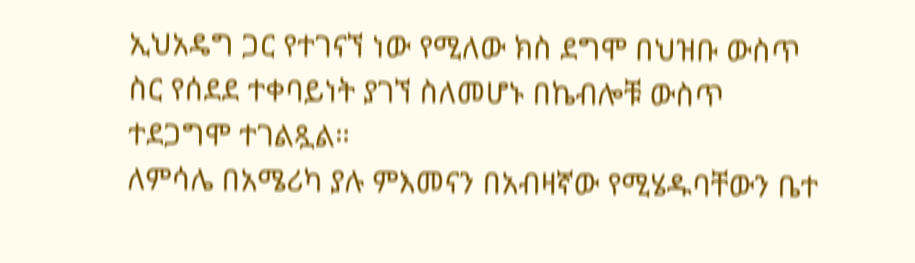ኢህአዴግ ጋር የተገናኘ ነው የሚለው ክስ ደግሞ በህዝቡ ውስጥ ስር የሰደደ ተቀባይነት ያገኘ ስለመሆኑ በኬብሎቹ ውስጥ ተደጋግሞ ተገልጿል።
ለምሳሌ በአሜሪካ ያሉ ምእመናን በአብዛኛው የሚሄዱባቸውን ቤተ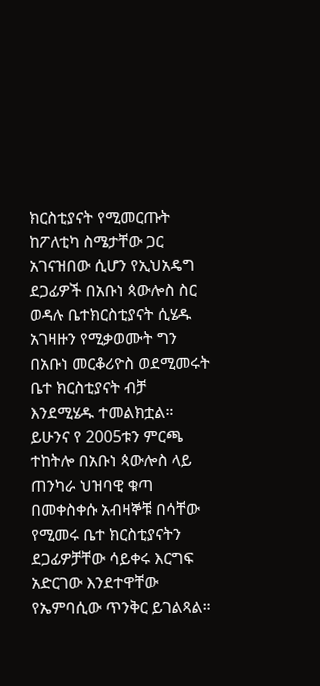ክርስቲያናት የሚመርጡት ከፖለቲካ ስሜታቸው ጋር አገናዝበው ሲሆን የኢህአዴግ ደጋፊዎች በአቡነ ጳውሎስ ስር ወዳሉ ቤተክርስቲያናት ሲሄዱ አገዛዙን የሚቃወሙት ግን በአቡነ መርቆሪዮስ ወደሚመሩት ቤተ ክርስቲያናት ብቻ እንደሚሄዱ ተመልክቷል።
ይሁንና የ 2005ቱን ምርጫ ተከትሎ በአቡነ ጳውሎስ ላይ ጠንካራ ህዝባዊ ቁጣ በመቀስቀሱ አብዛኞቹ በሳቸው የሚመሩ ቤተ ክርስቲያናትን ደጋፊዎቻቸው ሳይቀሩ እርግፍ አድርገው እንደተዋቸው የኤምባሲው ጥንቅር ይገልጻል።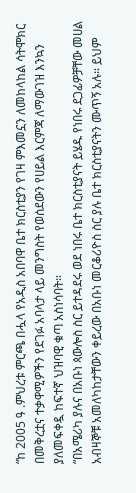“ከ 2005 ዓ .ምህረቱ ምርጫ በሗላ የአዲስ አበባዋ ቤተ ክርስቲያን የገዛ ምእመኗን ለመከላከል ሳትሞክር በመቅረቷና ተቃዋሚዎችን የደገፉ አባላታ ላይ መንግስት የወሰደውን የሀይል እርምጃ ለማውገዝ እንኳን ያለመፍቀዷ ከፍተኛ ህዝባዊ ቁጣ አስነሳባት።
“በአሜሪካ ያሉና በአቡነ ጳውሎስ ስር ይተዳደሩ ወደ ነበሩ ቤተ ክርስቲያናት ይሄዱ የነበሩ ደጋፊዎቻቸው መሀል አብዛኞቹ አመለካከታቸውን ቀይረው በአቡነ መርቆሪዮስ ስር ያሉ ቤተ ክርስቲያናትን ሙጥኝ አሉ። ይህም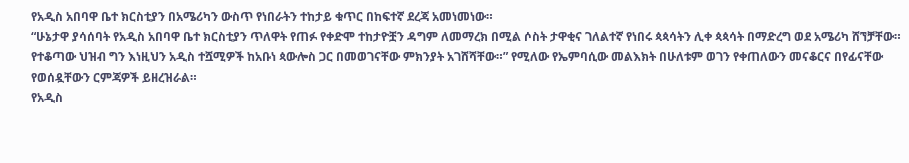የአዲስ አበባዋ ቤተ ክርስቲያን በአሜሪካን ውስጥ የነበራትን ተከታይ ቁጥር በከፍተኛ ደረጃ አመነመነው።
“ሁኔታዋ ያሳሰባት የአዲስ አበባዋ ቤተ ክርስቲያን ጥለዋት የጠፉ የቀድሞ ተከታዮቿን ዳግም ለመማረክ በሚል ሶስት ታዋቂና ገለልተኛ የነበሩ ጳጳሳትን ሊቀ ጳጳሳት በማድረግ ወደ አሜሪካ ሸኘቻቸው። የተቆጣው ህዝብ ግን እነዚህን አዲስ ተሿሚዎች ከአቡነ ጳውሎስ ጋር በመወገናቸው ምክንያት አገሸሻቸው።” የሚለው የኤምባሲው መልእክት በሁለቱም ወገን የቀጠለውን መናቆርና በየፊናቸው የወሰዷቸውን ርምጃዎች ይዘረዝራል።
የአዲስ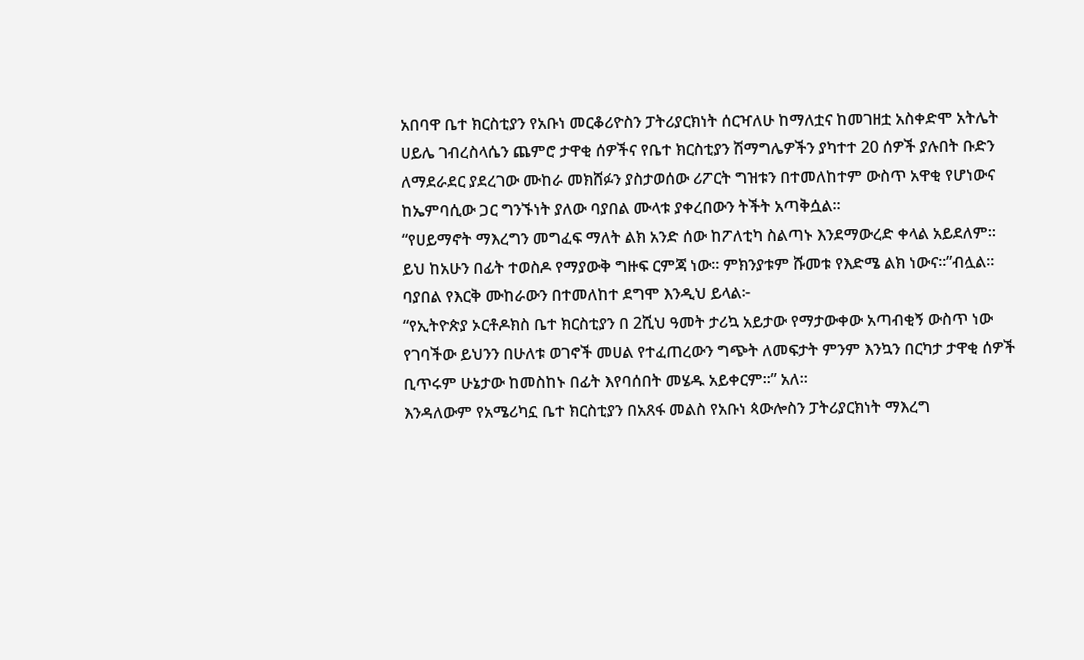አበባዋ ቤተ ክርስቲያን የአቡነ መርቆሪዮስን ፓትሪያርክነት ሰርዣለሁ ከማለቷና ከመገዘቷ አስቀድሞ አትሌት ሀይሌ ገብረስላሴን ጨምሮ ታዋቂ ሰዎችና የቤተ ክርስቲያን ሽማግሌዎችን ያካተተ 20 ሰዎች ያሉበት ቡድን ለማደራደር ያደረገው ሙከራ መክሸፉን ያስታወሰው ሪፖርት ግዝቱን በተመለከተም ውስጥ አዋቂ የሆነውና ከኤምባሲው ጋር ግንኙነት ያለው ባያበል ሙላቱ ያቀረበውን ትችት አጣቅሷል።
“የሀይማኖት ማእረግን መግፈፍ ማለት ልክ አንድ ሰው ከፖለቲካ ስልጣኑ እንደማውረድ ቀላል አይደለም። ይህ ከአሁን በፊት ተወስዶ የማያውቅ ግዙፍ ርምጃ ነው። ምክንያቱም ሹመቱ የእድሜ ልክ ነውና።”ብሏል። ባያበል የእርቅ ሙከራውን በተመለከተ ደግሞ እንዲህ ይላል፦
“የኢትዮጵያ ኦርቶዶክስ ቤተ ክርስቲያን በ 2ሺህ ዓመት ታሪኳ አይታው የማታውቀው አጣብቂኝ ውስጥ ነው የገባችው ይህንን በሁለቱ ወገኖች መሀል የተፈጠረውን ግጭት ለመፍታት ምንም እንኳን በርካታ ታዋቂ ሰዎች ቢጥሩም ሁኔታው ከመስከኑ በፊት እየባሰበት መሄዱ አይቀርም።” አለ።
እንዳለውም የአሜሪካኗ ቤተ ክርስቲያን በአጸፋ መልስ የአቡነ ጳውሎስን ፓትሪያርክነት ማእረግ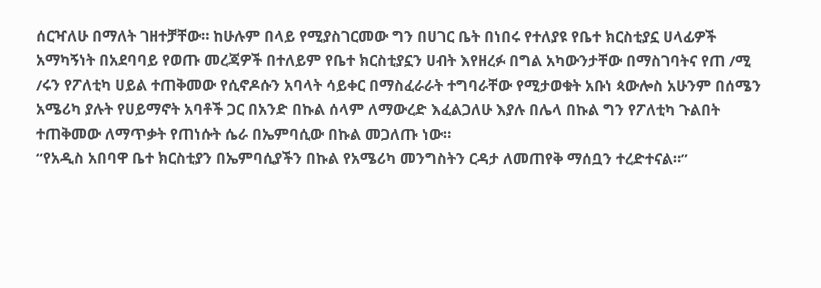ሰርዣለሁ በማለት ገዘተቻቸው። ከሁሉም በላይ የሚያስገርመው ግን በሀገር ቤት በነበሩ የተለያዩ የቤተ ክርስቲያኗ ሀላፊዎች አማካኝነት በአደባባይ የወጡ መረጃዎች በተለይም የቤተ ክርስቲያኗን ሀብት እየዘረፉ በግል አካውንታቸው በማስገባትና የጠ /ሚ /ሩን የፖለቲካ ሀይል ተጠቅመው የሲኖዶሱን አባላት ሳይቀር በማስፈራራት ተግባራቸው የሚታወቁት አቡነ ጳውሎስ አሁንም በሰሜን አሜሪካ ያሉት የሀይማኖት አባቶች ጋር በአንድ በኩል ሰላም ለማውረድ እፈልጋለሁ እያሉ በሌላ በኩል ግን የፖለቲካ ጉልበት ተጠቅመው ለማጥቃት የጠነሱት ሴራ በኤምባሲው በኩል መጋለጡ ነው።
“የአዲስ አበባዋ ቤተ ክርስቲያን በኤምባሲያችን በኩል የአሜሪካ መንግስትን ርዳታ ለመጠየቅ ማሰቧን ተረድተናል።”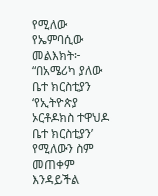የሚለው የኤምባሲው መልእክት፦
“በአሜሪካ ያለው ቤተ ክርስቲያን ‘የኢትዮጵያ ኦርቶዶክስ ተዋህዶ ቤተ ክርስቲያን’ የሚለውን ስም መጠቀም እንዳይችል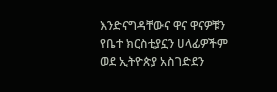እንድናግዳቸውና ዋና ዋናዎቹን የቤተ ክርስቲያኗን ሀላፊዎችም ወደ ኢትዮጵያ አስገድደን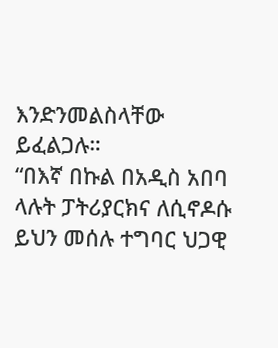እንድንመልስላቸው ይፈልጋሉ።
“በእኛ በኩል በአዲስ አበባ ላሉት ፓትሪያርክና ለሲኖዶሱ ይህን መሰሉ ተግባር ህጋዊ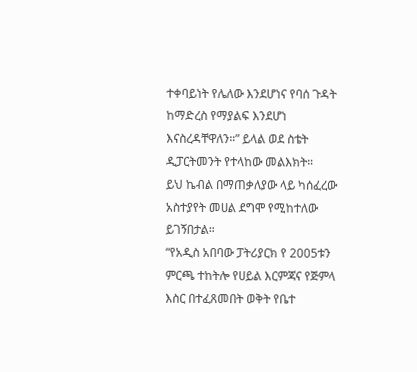ተቀባይነት የሌለው እንደሆነና የባሰ ጉዳት ከማድረስ የማያልፍ እንደሆነ እናስረዳቸዋለን።” ይላል ወደ ስቴት ዲፓርትመንት የተላከው መልእክት።
ይህ ኬብል በማጠቃለያው ላይ ካሰፈረው አስተያየት መሀል ደግሞ የሚከተለው ይገኝበታል።
“የአዲስ አበባው ፓትሪያርክ የ 2005ቱን ምርጫ ተከትሎ የሀይል እርምጃና የጅምላ እስር በተፈጸመበት ወቅት የቤተ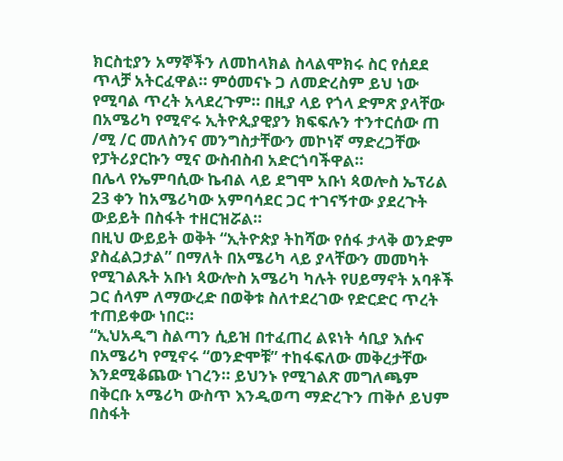ክርስቲያን አማኞችን ለመከላክል ስላልሞክሩ ስር የሰደደ ጥላቻ አትርፈዋል። ምዕመናኑ ጋ ለመድረስም ይህ ነው የሚባል ጥረት አላደረጉም። በዚያ ላይ የጎላ ድምጽ ያላቸው በአሜሪካ የሚኖሩ ኢትዮጲያዊያን ክፍፍሉን ተንተርሰው ጠ /ሚ /ር መለስንና መንግስታቸውን መኮነኛ ማድረጋቸው የፓትሪያርኩን ሚና ውስብስብ አድርጎባችዋል።
በሌላ የኤምባሲው ኬብል ላይ ደግሞ አቡነ ጳወሎስ ኤፕሪል 23 ቀን ከአሜሪካው አምባሳደር ጋር ተገናኝተው ያደረጉት ውይይት በስፋት ተዘርዝሯል።
በዚህ ውይይት ወቅት “ኢትዮጵያ ትከሻው የሰፋ ታላቅ ወንድም ያስፈልጋታል” በማለት በአሜሪካ ላይ ያላቸውን መመካት የሚገልጹት አቡነ ጳውሎስ አሜሪካ ካሉት የሀይማኖት አባቶች ጋር ሰላም ለማውረድ በወቅቱ ስለተደረገው የድርድር ጥረት ተጠይቀው ነበር።
“ኢህአዲግ ስልጣን ሲይዝ በተፈጠረ ልዩነት ሳቢያ እሱና በአሜሪካ የሚኖሩ “ወንድሞቹ” ተከፋፍለው መቅረታቸው እንደሚቆጨው ነገረን። ይህንኑ የሚገልጽ መግለጫም በቅርቡ አሜሪካ ውስጥ እንዲወጣ ማድረጉን ጠቅሶ ይህም በስፋት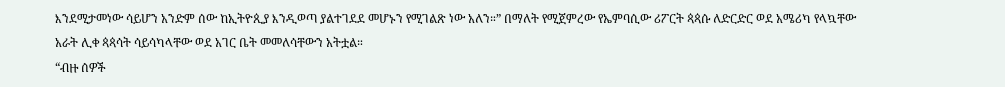እንደሚታመነው ሳይሆን አንድም ሰው ከኢትዮጲያ እንዲወጣ ያልተገደደ መሆኑን የሚገልጽ ነው አለን።” በማለት የሚጀምረው የኤምባሲው ሪፖርት ጳጳሱ ለድርድር ወደ አሜሪካ የላኳቸው አራት ሊቀ ጳጳሳት ሳይሳካላቸው ወደ አገር ቤት መመለሳቸውን አትቷል።
“ብዙ ሰዎች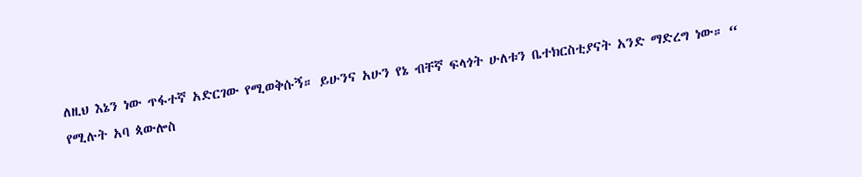ለዚህ እኔን ነው ጥፋተኛ አድርገው የሚወቅሱኝ። ይሁንና አሁን የኔ ብቸኛ ፍላጎት ሁለቱን ቤተክርስቲያናት አንድ ማድረግ ነው። “ የሚሉት አባ ጳውሎስ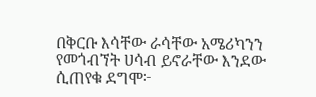በቅርቡ እሳቸው ራሳቸው አሜሪካንን የመጎብኘት ሀሳብ ይኖራቸው እንደው ሲጠየቁ ደግሞ፦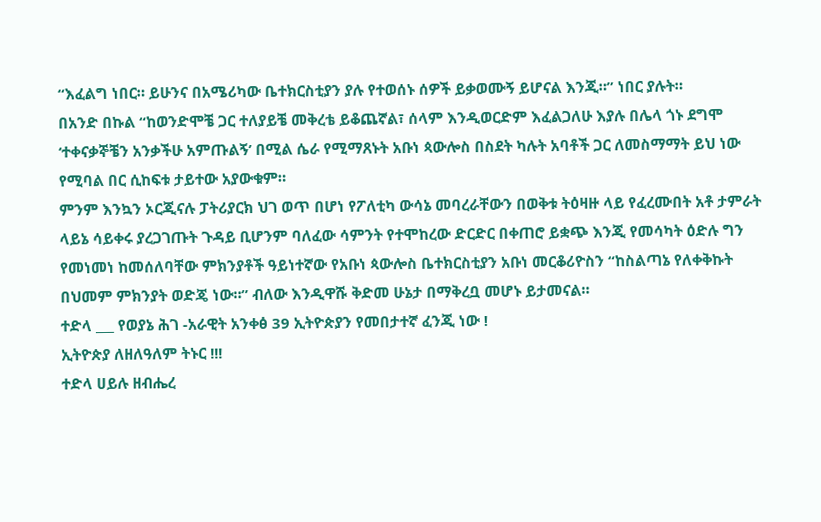“እፈልግ ነበር። ይሁንና በአሜሪካው ቤተክርስቲያን ያሉ የተወሰኑ ሰዎች ይቃወሙኝ ይሆናል እንጂ።” ነበር ያሉት።
በአንድ በኩል “ከወንድሞቼ ጋር ተለያይቼ መቅረቴ ይቆጨኛል፣ ሰላም እንዲወርድም እፈልጋለሁ እያሉ በሌላ ጎኑ ደግሞ ‘ተቀናቃኞቼን አንቃችሁ አምጡልኝ’ በሚል ሴራ የሚማጸኑት አቡነ ጳውሎስ በስደት ካሉት አባቶች ጋር ለመስማማት ይህ ነው የሚባል በር ሲከፍቱ ታይተው አያውቁም።
ምንም እንኳን ኦርጂናሉ ፓትሪያርክ ህገ ወጥ በሆነ የፖለቲካ ውሳኔ መባረራቸውን በወቅቱ ትዕዛዙ ላይ የፈረሙበት አቶ ታምራት ላይኔ ሳይቀሩ ያረጋገጡት ጉዳይ ቢሆንም ባለፈው ሳምንት የተሞከረው ድርድር በቀጠሮ ይቋጭ እንጂ የመሳካት ዕድሉ ግን የመነመነ ከመሰለባቸው ምክንያቶች ዓይነተኛው የአቡነ ጳውሎስ ቤተክርስቲያን አቡነ መርቆሪዮስን “ከስልጣኔ የለቀቅኩት በህመም ምክንያት ወድጄ ነው።” ብለው እንዲዋሹ ቅድመ ሁኔታ በማቅረቧ መሆኑ ይታመናል።
ተድላ ___ የወያኔ ሕገ -አራዊት አንቀፅ 39 ኢትዮጵያን የመበታተኛ ፈንጂ ነው !
ኢትዮጵያ ለዘለዓለም ትኑር !!!
ተድላ ሀይሉ ዘብሔረ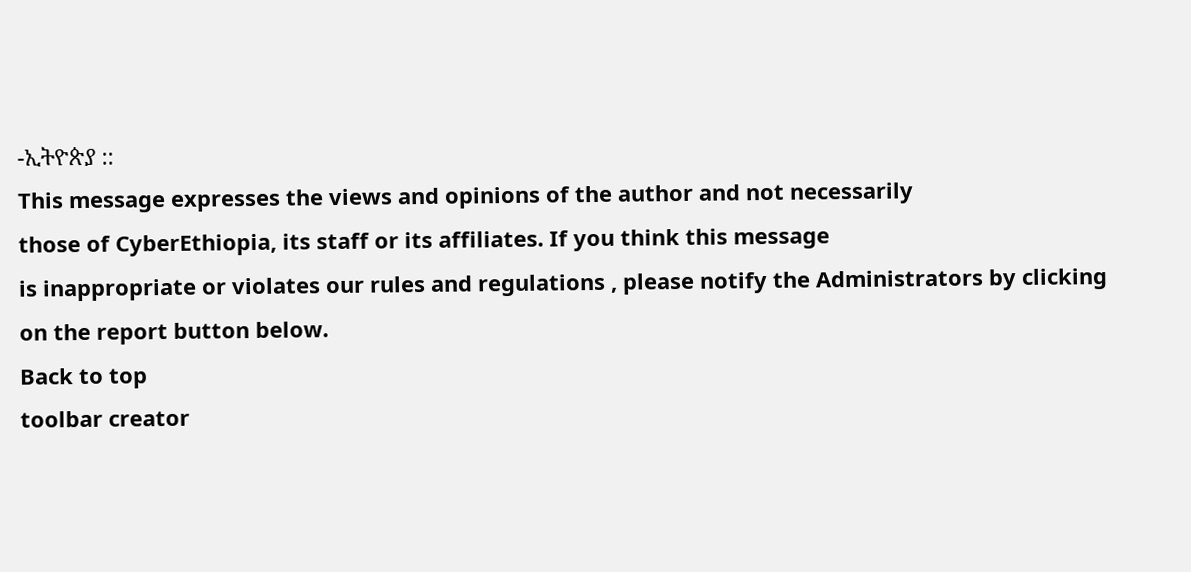-ኢትዮጵያ ::
This message expresses the views and opinions of the author and not necessarily
those of CyberEthiopia, its staff or its affiliates. If you think this message
is inappropriate or violates our rules and regulations , please notify the Administrators by clicking on the report button below.
Back to top
toolbar creator